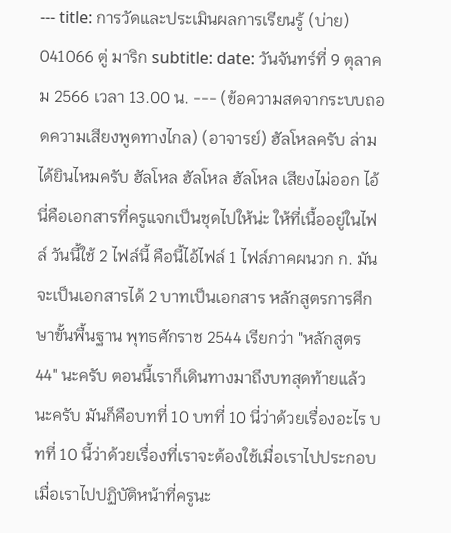--- title: การวัดและประเมินผลการเรียนรู้ (บ่าย) 041066 ตู่ มาริก subtitle: date: วันจันทร์ที่ 9 ตุลาคม 2566 เวลา 13.00 น. --- (ข้อความสดจากระบบถอดความเสียงพูดทางไกล) (อาจารย์) ฮัลโหลครับ ล่ามได้ยินไหมครับ ฮัลโหล ฮัลโหล ฮัลโหล เสียงไม่ออก ไอ้นี่คือเอกสารที่ครูแจกเป็นชุดไปให้น่ะ ให้ที่เนื้ออยู่ในไฟล์ วันนี้ใช้ 2 ไฟล์นี้ คือนี้ไอ้ไฟล์ 1 ไฟล์ภาคผนวก ก. มันจะเป็นเอกสารได้ 2 บาทเป็นเอกสาร หลักสูตรการศึกษาขั้นพื้นฐาน พุทธศักราช 2544 เรียกว่า "หลักสูตร 44" นะครับ ตอนนี้เราก็เดินทางมาถึงบทสุดท้ายแล้วนะครับ มันก็คือบทที่ 10 บทที่ 10 นี่ว่าด้วยเรื่องอะไร บทที่ 10 นี้ว่าด้วยเรื่องที่เราจะต้องใช้เมื่อเราไปประกอบเมื่อเราไปปฏิบัติหน้าที่ครูนะ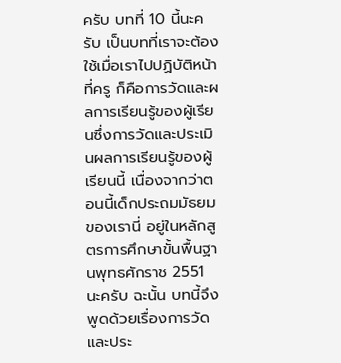ครับ บทที่ 10 นี้นะครับ เป็นบทที่เราจะต้องใช้เมื่อเราไปปฏิบัติหน้าที่ครู ก็คือการวัดและผลการเรียนรู้ของผู้เรียนซึ่งการวัดและประเมินผลการเรียนรู้ของผู้เรียนนี้ เนื่องจากว่าตอนนี้เด็กประถมมัธยมของเรานี่ อยู่ในหลักสูตรการศึกษาขั้นพื้นฐานพุทธศักราช 2551 นะครับ ฉะนั้น บทนี้จึงพูดด้วยเรื่องการวัดและประ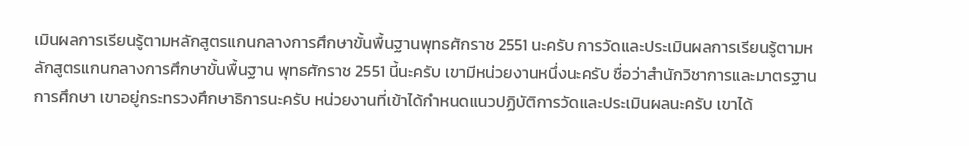เมินผลการเรียนรู้ตามหลักสูตรแกนกลางการศึกษาขั้นพื้นฐานพุทธศักราช 2551 นะครับ การวัดและประเมินผลการเรียนรู้ตามหลักสูตรแกนกลางการศึกษาขั้นพื้นฐาน พุทธศักราช 2551 นี้นะครับ เขามีหน่วยงานหนึ่งนะครับ ชื่อว่าสำนักวิชาการและมาตรฐานการศึกษา เขาอยู่กระทรวงศึกษาธิการนะครับ หน่วยงานที่เข้าได้กำหนดแนวปฏิบัติการวัดและประเมินผลนะครับ เขาได้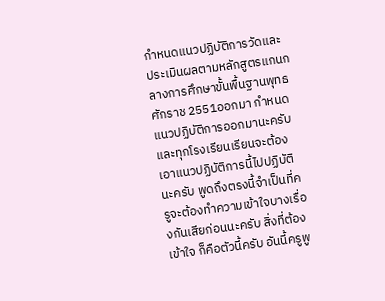กำหนดแนวปฏิบัติการวัดและประเมินผลตามหลักสูตรแกนกลางการศึกษาขั้นพื้นฐานพุทธศักราช 2551ออกมา กำหนดแนวปฏิบัติการออกมานะครับ และทุกโรงเรียนเรียนจะต้องเอาแนวปฏิบัติการนี้ไปปฏิบัตินะครับ พูดถึงตรงนี้จำเป็นที่ครูจะต้องทำความเข้าใจบางเรื่องกันเสียก่อนนะครับ สิ่งที่ต้องเข้าใจ ก็คือตัวนี้ครับ อันนี้ครูพู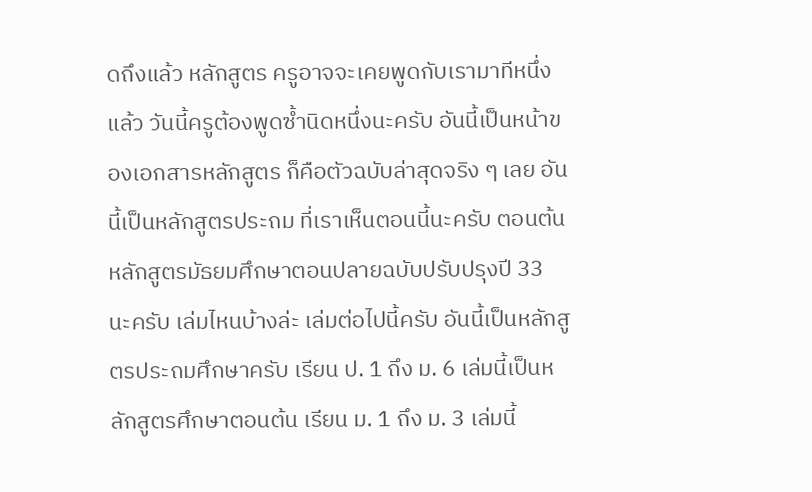ดถึงแล้ว หลักสูตร ครูอาจจะเคยพูดกับเรามาทีหนึ่งแล้ว วันนี้ครูต้องพูดซ้ำนิดหนึ่งนะครับ อันนี้เป็นหน้าของเอกสารหลักสูตร ก็คือตัวฉบับล่าสุดจริง ๆ เลย อันนี้เป็นหลักสูตรประถม ที่เราเห็นตอนนี้นะครับ ตอนต้น หลักสูตรมัธยมศึกษาตอนปลายฉบับปรับปรุงปี 33 นะครับ เล่มไหนบ้างล่ะ เล่มต่อไปนี้ครับ อันนี้เป็นหลักสูตรประถมศึกษาครับ เรียน ป. 1 ถึง ม. 6 เล่มนี้เป็นหลักสูตรศึกษาตอนต้น เรียน ม. 1 ถึง ม. 3 เล่มนี้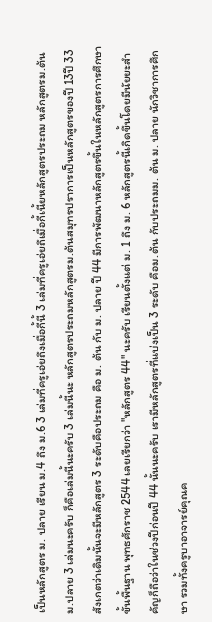เป็นหลักสูตร ม. ปลาย เรียน ม.4 ถึง ม.6 3 เล่มที่ครูเอ่ยถึงเมื่อกี้นี้ 3 เล่มที่ครูเอ่ยถึเมื่อกี้เนี้ยหลักสูตรประถม หลักสูตรม.ต้น ม.ปลาย 3 เล่มนะครับ ก็คือเล่มนี้นะครับ 3 เล่มนี้นะ หลักสูตรประถมหลักสูตรม.ต้นสมุทรปราการเป็นหลักสูตรของปี 13ปี 33 สังเกตว่าเดิมนั้นจะมีหลักสูตร 3 ระดับคือประถม คือ ม. ต้น กับ ม. ปลาย ปี 44 มีการพัฒนาหลักสูตรขึ้นในหลักสูตรการศึกษาขั้นพื้นฐาน พุทธศักราช 2544 เลยเรียกว่า "หลักสูตร 44" นะครับ เรียนตั้งแต่ ม. 1 ถึง ม. 6 หลักสูตรนี้เกิดขึ้นโดยมีนัยยะสำคัญก็ถือว่าในช่วงปีก่อนปี 44 นั้นนะครับ เรามีหลักสูตรที่แบ่งเป็น 3 ระดับ คือม.ต้น กับประถมม. ต้น ม. ปลาย นักวิชาการศึกษา รวมทั้งครูบาอาจารย์คุณค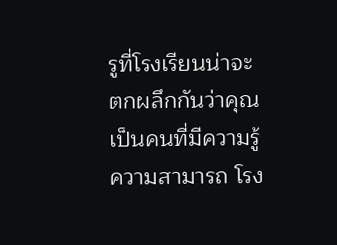รูที่โรงเรียนน่าจะตกผลึกกันว่าคุณเป็นคนที่มีความรู้ความสามารถ โรง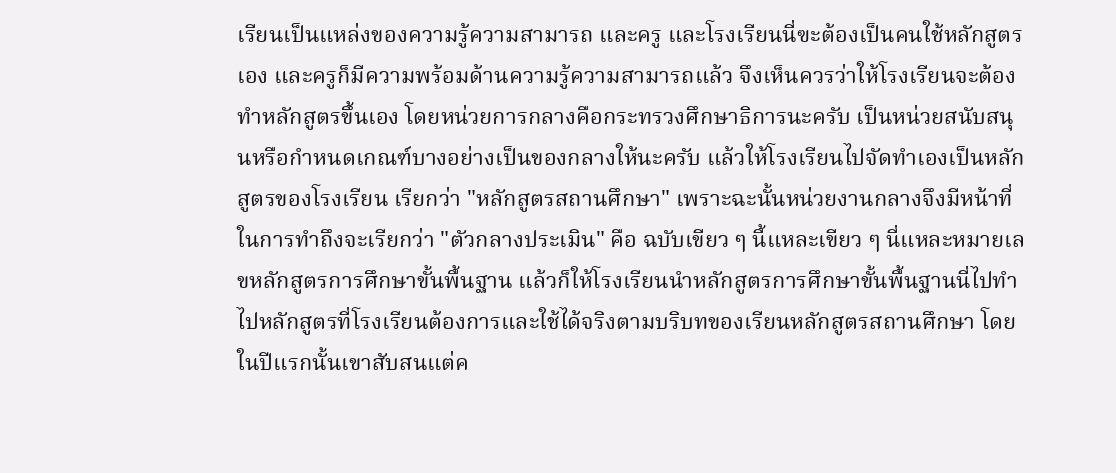เรียนเป็นแหล่งของความรู้ความสามารถ และครู และโรงเรียนนี่ฃะต้องเป็นคนใช้หลักสูตรเอง และครูก็มีความพร้อมด้านความรู้ความสามารถแล้ว จึงเห็นควรว่าให้โรงเรียนจะต้องทำหลักสูตรขึ้นเอง โดยหน่วยการกลางคือกระทรวงศึกษาธิการนะครับ เป็นหน่วยสนับสนุนหรือกำหนดเกณฑ์บางอย่างเป็นของกลางให้นะครับ แล้วให้โรงเรียนไปจัดทำเองเป็นหลักสูตรของโรงเรียน เรียกว่า "หลักสูตรสถานศึกษา" เพราะฉะนั้นหน่วยงานกลางจึงมีหน้าที่ในการทำถึงจะเรียกว่า "ตัวกลางประเมิน" คือ ฉบับเขียว ๆ นี้แหละเขียว ๆ นี่แหละหมายเลขหลักสูตรการศึกษาขั้นพื้นฐาน แล้วก็ให้โรงเรียนนำหลักสูตรการศึกษาขั้นพื้นฐานนี่ไปทำไปหลักสูตรที่โรงเรียนต้องการและใช้ได้จริงตามบริบทของเรียนหลักสูตรสถานศึกษา โดยในปีแรกนั้นเขาสับสนแต่ค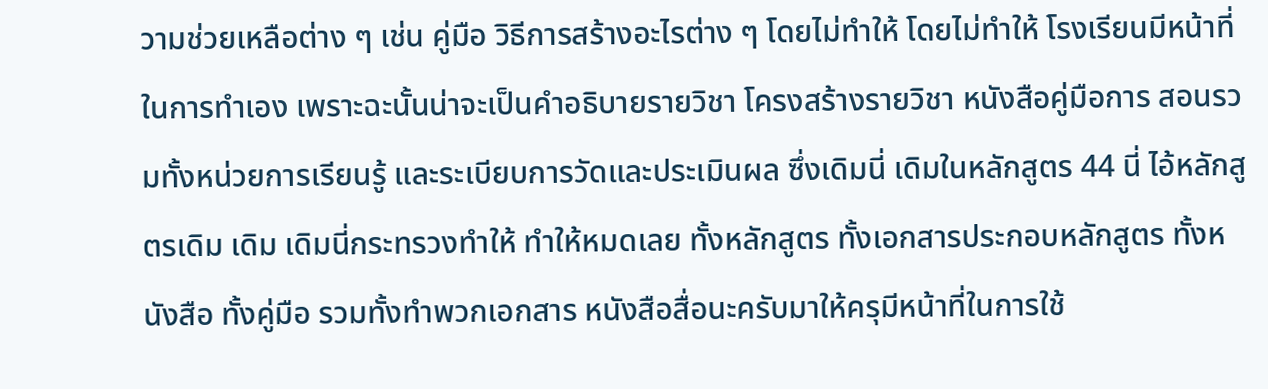วามช่วยเหลือต่าง ๆ เช่น คู่มือ วิธีการสร้างอะไรต่าง ๆ โดยไม่ทำให้ โดยไม่ทำให้ โรงเรียนมีหน้าที่ในการทำเอง เพราะฉะนั้นน่าจะเป็นคำอธิบายรายวิชา โครงสร้างรายวิชา หนังสือคู่มือการ สอนรวมทั้งหน่วยการเรียนรู้ และระเบียบการวัดและประเมินผล ซึ่งเดิมนี่ เดิมในหลักสูตร 44 นี่ ไอ้หลักสูตรเดิม เดิม เดิมนี่กระทรวงทำให้ ทำให้หมดเลย ทั้งหลักสูตร ทั้งเอกสารประกอบหลักสูตร ทั้งหนังสือ ทั้งคู่มือ รวมทั้งทำพวกเอกสาร หนังสือสื่อนะครับมาให้ครุมีหน้าที่ในการใช้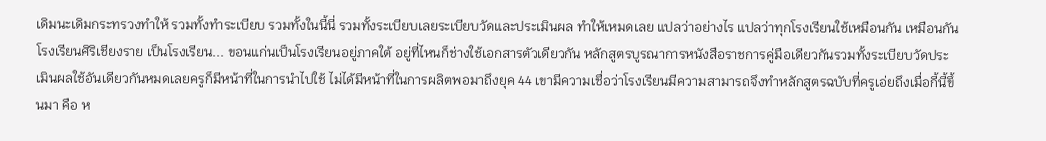เดิมนะเดิมกระทรวงทำให้ รวมทั้งทำระเบียบ รวมทั้งในนี้นี่ รวมทั้งระเบียบเลยระเบียบวัดและประเมินผล ทำให้เหมดเลย แปลว่าอย่างไร แปลว่าทุกโรงเรียนใช้เหมือนกัน เหมือนกันโรงเรียนศิริเชียงราย เป็นโรงเรียน... ขอนแก่นเป็นโรงเรียนอยู่ภาคใต้ อยู่ที่ไหนก็ช่างใช้เอกสารตัวเดียวกัน หลักสูตรบูรณาการหนังสือราชการคู่มือเดียวกันรวมทั้งระเบียบวัดประเมินผลใช้อันเดียวกันหมดเลยครูก็มีหน้าที่ในการนำไปใช้ ไม่ได้มีหน้าที่ในการผลิตพอมาถึงยุค 44 เขามีความเชื่อว่าโรงเรียนมีความสามารถจึงทำหลักสูตรฉบับที่ครูเอ่ยถึงเมื่อกี้นี้ขึ้นมา คือ ห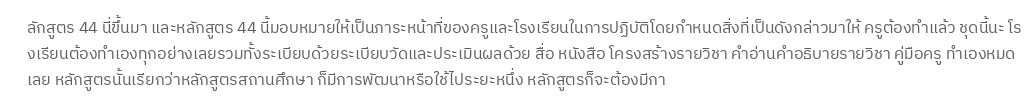ลักสูตร 44 นี่ขึ้นมา และหลักสูตร 44 นี้มอบหมายให้เป็นภาระหน้าที่ของครูและโรงเรียนในการปฏิบัติโดยกำหนดสิ่งที่เป็นดังกล่าวมาให้ ครูต้องทำแล้ว ชุดนี้นะ โรงเรียนต้องทำเองทุกอย่างเลยรวมทั้งระเบียบด้วยระเบียบวัดและประเมินผลด้วย สื่อ หนังสือ โครงสร้างรายวิชา คำอ่านคำอธิบายรายวิชา คู่มือครู ทำเองหมดเลย หลักสูตรนั้นเรียกว่าหลักสูตรสถานศึกษา ก็มีการพัฒนาหรือใช้ไประยะหนึ่ง หลักสูตรก็จะต้องมีกา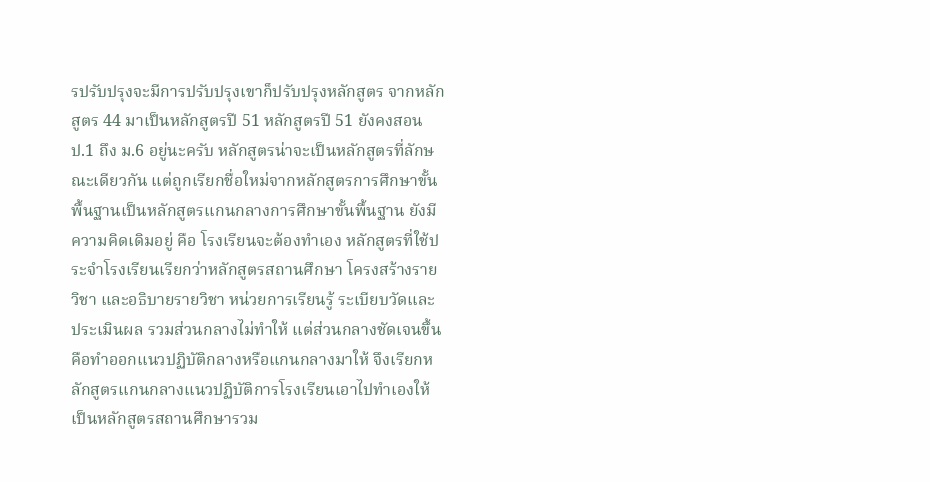รปรับปรุงจะมีการปรับปรุงเขาก็ปรับปรุงหลักสูตร จากหลักสูตร 44 มาเป็นหลักสูตรปี 51 หลักสูตรปี 51 ยังคงสอนป.1 ถึง ม.6 อยู่นะครับ หลักสูตรน่าจะเป็นหลักสูตรที่ลักษณะเดียวกัน แต่ถูกเรียกชื่อใหม่จากหลักสูตรการศึกษาขั้นพื้นฐานเป็นหลักสูตรแกนกลางการศึกษาขั้นพื้นฐาน ยังมีความคิดเดิมอยู่ คือ โรงเรียนจะต้องทำเอง หลักสูตรที่ใช้ประจำโรงเรียนเรียกว่าหลักสูตรสถานศึกษา โครงสร้างรายวิชา และอธิบายรายวิชา หน่วยการเรียนรู้ ระเบียบวัดและประเมินผล รวมส่วนกลางไม่ทำให้ แต่ส่วนกลางชัดเจนขึ้นคือทำออกแนวปฏิบัติกลางหรือแกนกลางมาให้ จึงเรียกหลักสูตรแกนกลางแนวปฏิบัติการโรงเรียนเอาไปทำเองให้เป็นหลักสูตรสถานศึกษารวม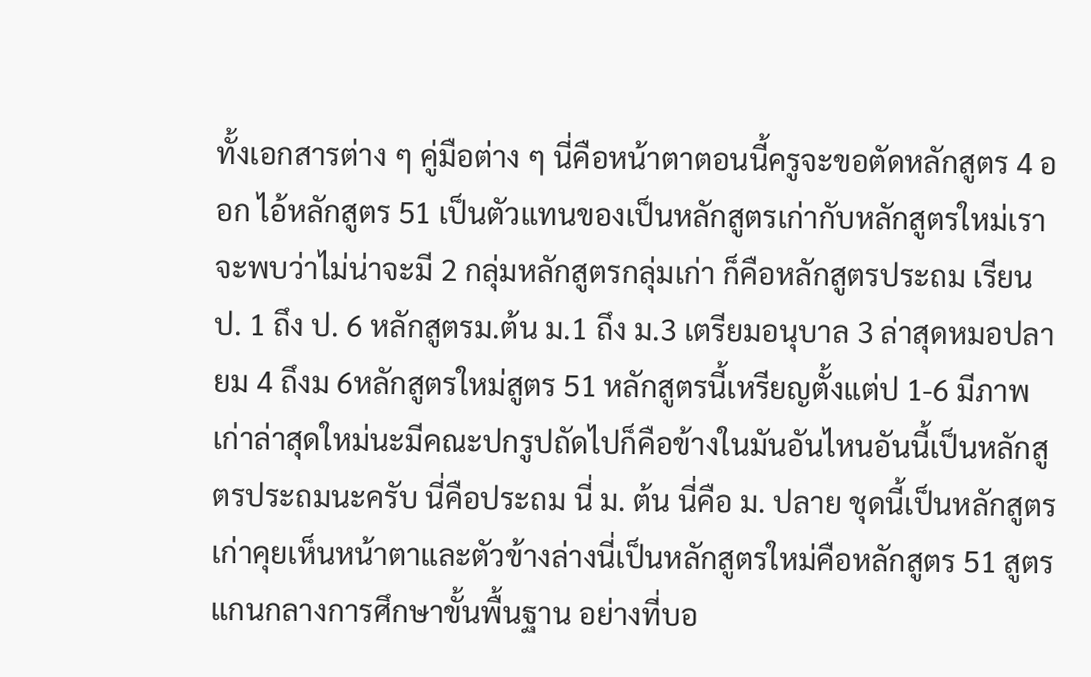ทั้งเอกสารต่าง ๆ คู่มือต่าง ๆ นี่คือหน้าตาตอนนี้ครูจะขอตัดหลักสูตร 4 ออก ไอ้หลักสูตร 51 เป็นตัวแทนของเป็นหลักสูตรเก่ากับหลักสูตรใหม่เราจะพบว่าไม่น่าจะมี 2 กลุ่มหลักสูตรกลุ่มเก่า ก็คือหลักสูตรประถม เรียน ป. 1 ถึง ป. 6 หลักสูตรม.ต้น ม.1 ถึง ม.3 เตรียมอนุบาล 3 ล่าสุดหมอปลายม 4 ถึงม 6หลักสูตรใหม่สูตร 51 หลักสูตรนี้เหรียญตั้งแต่ป 1-6 มีภาพเก่าล่าสุดใหม่นะมีคณะปกรูปถัดไปก็คือข้างในมันอันไหนอันนี้เป็นหลักสูตรประถมนะครับ นี่คือประถม นี่ ม. ต้น นี่คือ ม. ปลาย ชุดนี้เป็นหลักสูตรเก่าคุยเห็นหน้าตาและตัวข้างล่างนี่เป็นหลักสูตรใหม่คือหลักสูตร 51 สูตรแกนกลางการศึกษาขั้นพื้นฐาน อย่างที่บอ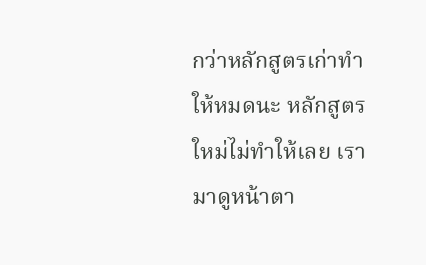กว่าหลักสูตรเก่าทำให้หมดนะ หลักสูตรใหม่ไม่ทำให้เลย เรามาดูหน้าตา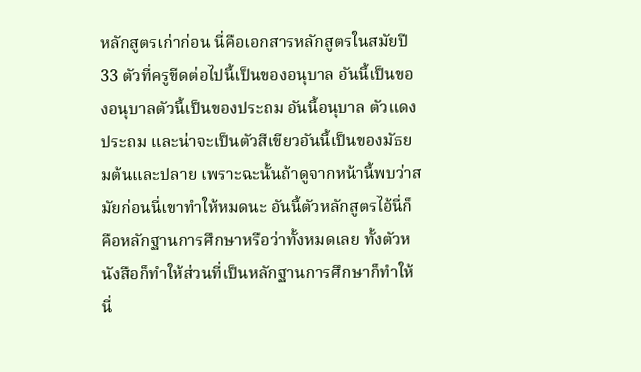หลักสูตรเก่าก่อน นี่คือเอกสารหลักสูตรในสมัยปี 33 ตัวที่ครูขีดต่อไปนี้เป็นของอนุบาล อันนี้เป็นของอนุบาลตัวนี้เป็นของประถม อันนี้อนุบาล ตัวแดงประถม และน่าจะเป็นตัวสีเขียวอันนี้เป็นของมัธยมต้นและปลาย เพราะฉะนั้นถ้าดูจากหน้านี้พบว่าสมัยก่อนนี่เขาทำให้หมดนะ อันนี้ตัวหลักสูตรไอ้นี่ก็คือหลักฐานการศึกษาหรือว่าทั้งหมดเลย ทั้งตัวหนังสือก็ทำให้ส่วนที่เป็นหลักฐานการศึกษาก็ทำให้ นี่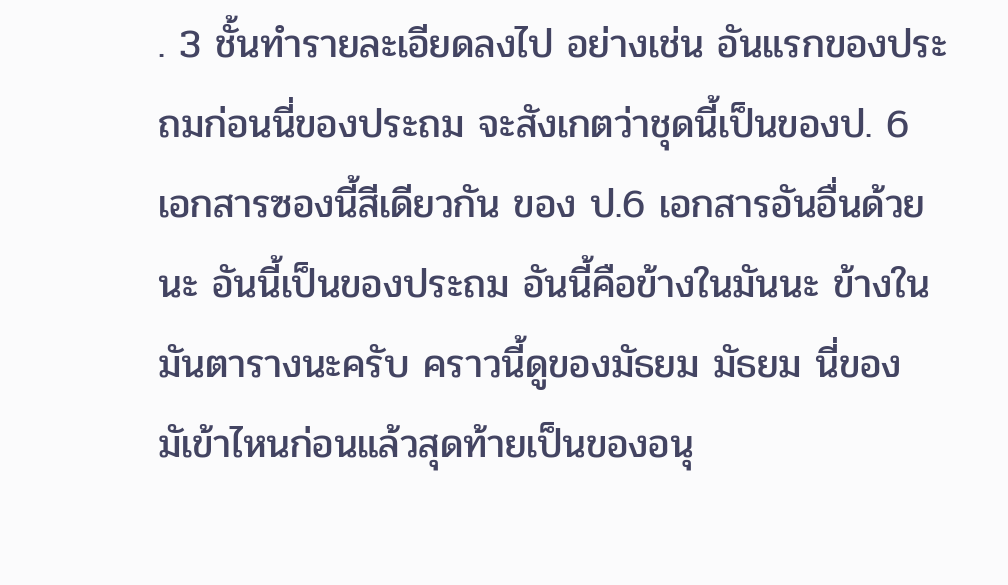. 3 ชั้นทำรายละเอียดลงไป อย่างเช่น อันแรกของประถมก่อนนี่ของประถม จะสังเกตว่าชุดนี้เป็นของป. 6 เอกสารซองนี้สีเดียวกัน ของ ป.6 เอกสารอันอื่นด้วยนะ อันนี้เป็นของประถม อันนี้คือข้างในมันนะ ข้างในมันตารางนะครับ คราวนี้ดูของมัธยม มัธยม นี่ของมัเข้าไหนก่อนแล้วสุดท้ายเป็นของอนุ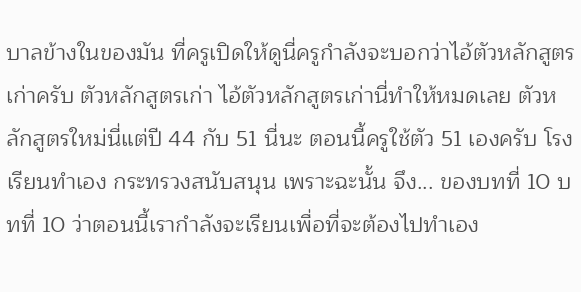บาลข้างในของมัน ที่ครูเปิดให้ดูนี่ครูกำลังจะบอกว่าไอ้ตัวหลักสูตรเก่าครับ ตัวหลักสูตรเก่า ไอ้ตัวหลักสูตรเก่านี่ทำให้หมดเลย ตัวหลักสูตรใหม่นี่แต่ปี 44 กับ 51 นี่นะ ตอนนี้ครูใช้ตัว 51 เองครับ โรงเรียนทำเอง กระทรวงสนับสนุน เพราะฉะนั้น จึง... ของบทที่ 10 บทที่ 10 ว่าตอนนี้เรากำลังจะเรียนเพื่อที่จะต้องไปทำเอง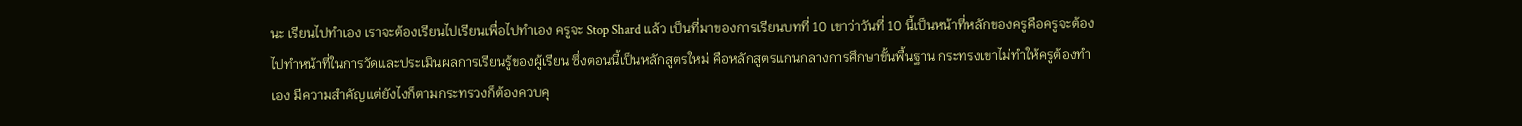นะ เรียนไปทำเอง เราจะต้องเรียนไปเรียนเพื่อไปทำเอง ครูจะ Stop Shard แล้ว เป็นที่มาของการเรียนบทที่ 10 เขาว่าวันที่ 10 นี้เป็นหน้าที่หลักของครูคือครูจะต้องไปทำหน้าที่ในการวัดและประเมินผลการเรียนรู้ของผู้เรียน ซึ่งตอนนี้เป็นหลักสูตรใหม่ คือหลักสูตรแกนกลางการศึกษาขั้นพื้นฐาน กระทรงเขาไม่ทำให้ครูต้องทำเอง มีความสำคัญแต่ยังไงก็ตามกระทรวงก็ต้องควบคุ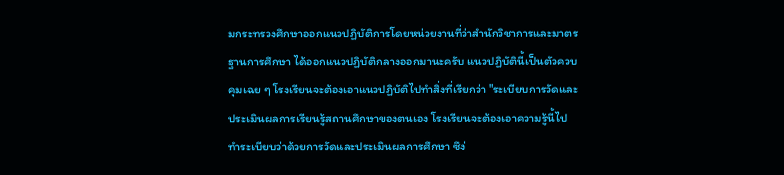มกระทรวงศึกษาออกแนวปฏิบัติการโดยหน่วยงานที่ว่าสำนักวิชาการและมาตรฐานการศึกษา ได้ออกแนวปฏิบัติกลางออกมานะครับ แนวปฏิบัตินี้เป็นตัวควบคุมเฉย ๆ โรงเรียนจะต้องเอาแนวปฏิบัติไปทำสิ่งที่เรียกว่า "ระเบียบการวัดและประเมินผลการเรียนรู้สถานศึกษาของตนเอง โรงเรียนจะต้องเอาความรู้นี้ไปทำระเบียบว่าด้วยการวัดและประเมินผลการศึกษา ซึง่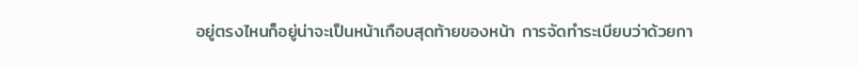อยู่ตรงไหนก็อยู่น่าจะเป็นหน้าเกือบสุดท้ายของหน้า การจัดทำระเบียบว่าด้วยกา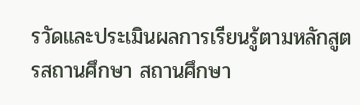รวัดและประเมินผลการเรียนรู้ตามหลักสูตรสถานศึกษา สถานศึกษา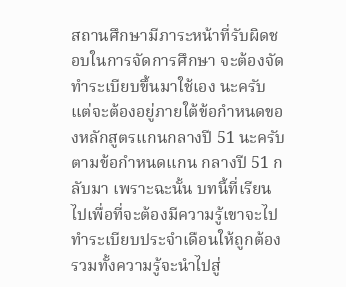สถานศึกษามีภาระหน้าที่รับผิดชอบในการจัดการศึกษา จะต้องจัดทำระเบียบขึ้นมาใช้เอง นะครับ แต่จะต้องอยู่ภายใต้ข้อกำหนดของหลักสูตรแกนกลางปี 51 นะครับ ตามข้อกำหนดแกน กลางปี 51 กลับมา เพราะฉะนั้น บทนี้ที่เรียนไปเพื่อที่จะต้องมีความรู้เขาจะไปทำระเบียบประจำเดือนให้ถูกต้องรวมทั้งความรู้จะนำไปสู่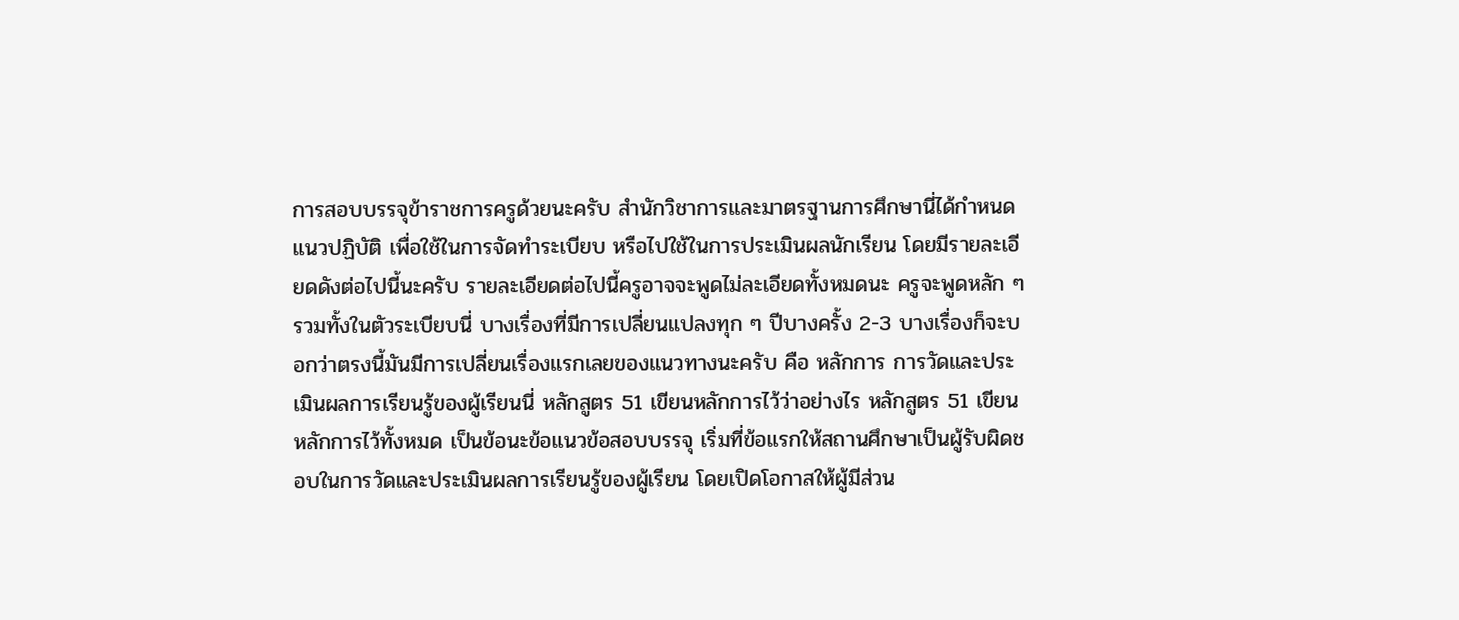การสอบบรรจุข้าราชการครูด้วยนะครับ สำนักวิชาการและมาตรฐานการศึกษานี่ได้กำหนดแนวปฏิบัติ เพื่อใช้ในการจัดทำระเบียบ หรือไปใช้ในการประเมินผลนักเรียน โดยมีรายละเอียดดังต่อไปนี้นะครับ รายละเอียดต่อไปนี้ครูอาจจะพูดไม่ละเอียดทั้งหมดนะ ครูจะพูดหลัก ๆ รวมทั้งในตัวระเบียบนี่ บางเรื่องที่มีการเปลี่ยนแปลงทุก ๆ ปีบางครั้ง 2-3 บางเรื่องก็จะบอกว่าตรงนี้มันมีการเปลี่ยนเรื่องแรกเลยของแนวทางนะครับ คือ หลักการ การวัดและประเมินผลการเรียนรู้ของผู้เรียนนี่ หลักสูตร 51 เขียนหลักการไว้ว่าอย่างไร หลักสูตร 51 เขียนหลักการไว้ทั้งหมด เป็นข้อนะข้อแนวข้อสอบบรรจุ เริ่มที่ข้อแรกให้สถานศึกษาเป็นผู้รับผิดชอบในการวัดและประเมินผลการเรียนรู้ของผู้เรียน โดยเปิดโอกาสให้ผู้มีส่วน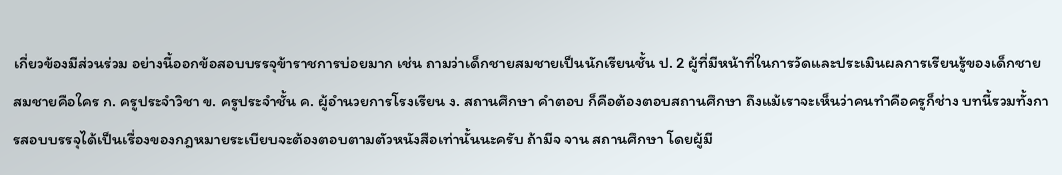เกี่ยวข้องมีส่วนร่วม อย่างนี้ออกข้อสอบบรรจุข้าราชการบ่อยมาก เช่น ถามว่าเด็กชายสมชายเป็นนักเรียนชั้น ป. 2 ผู้ที่มีหน้าที่ในการวัดและประเมินผลการเรียนรู้ของเด็กชายสมชายคือใคร ก. ครูประจำวิชา ข. ครูประจำชั้น ค. ผู้อำนวยการโรงเรียน ง. สถานศึกษา คำตอบ ก็คือต้องตอบสถานศึกษา ถึงแม้เราจะเห็นว่าคนทำคือครูก็ช่าง บทนี้รวมทั้งการสอบบรรจุได้เป็นเรื่องของกฎหมายระเบียบจะต้องตอบตามตัวหนังสือเท่านั้นนะครับ ถ้ามีจ จาน สถานศึกษา โดยผู้มี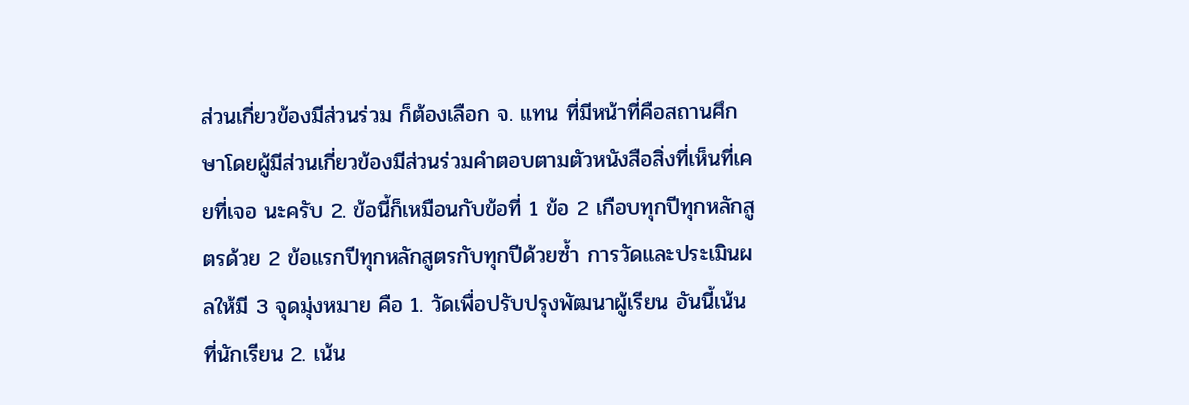ส่วนเกี่ยวข้องมีส่วนร่วม ก็ต้องเลือก จ. แทน ที่มีหน้าที่คือสถานศึกษาโดยผู้มีส่วนเกี่ยวข้องมีส่วนร่วมคำตอบตามตัวหนังสือสิ่งที่เห็นที่เคยที่เจอ นะครับ 2. ข้อนี้ก็เหมือนกับข้อที่ 1 ข้อ 2 เกือบทุกปีทุกหลักสูตรด้วย 2 ข้อแรกปีทุกหลักสูตรกับทุกปีด้วยซ้ำ การวัดและประเมินผลให้มี 3 จุดมุ่งหมาย คือ 1. วัดเพื่อปรับปรุงพัฒนาผู้เรียน อันนี้เน้นที่นักเรียน 2. เน้น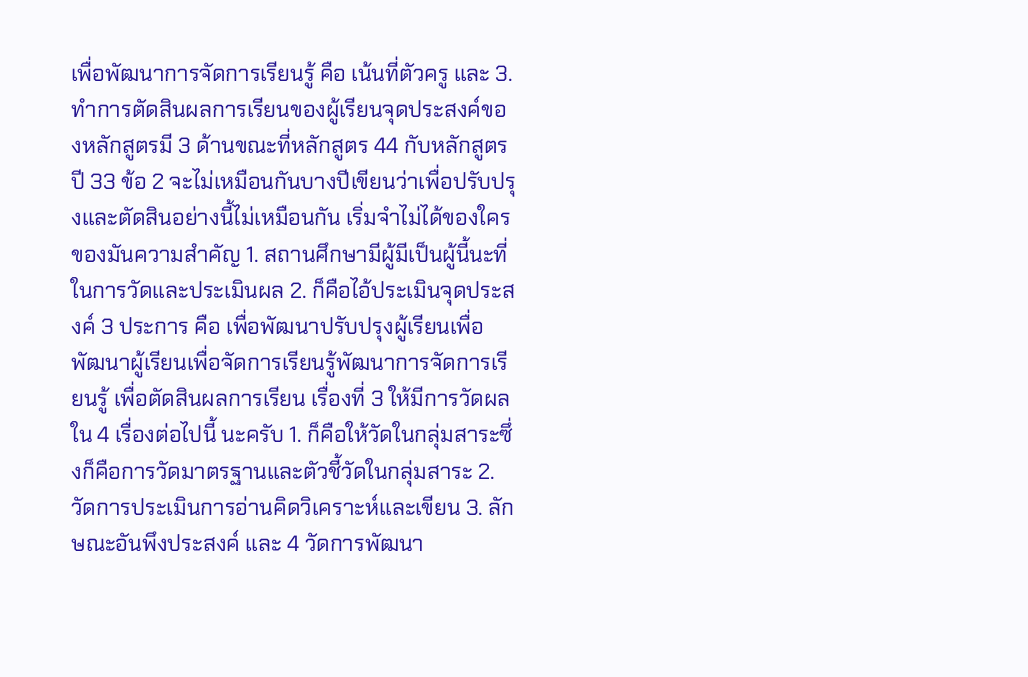เพื่อพัฒนาการจัดการเรียนรู้ คือ เน้นที่ตัวครู และ 3. ทำการตัดสินผลการเรียนของผู้เรียนจุดประสงค์ของหลักสูตรมี 3 ด้านขณะที่หลักสูตร 44 กับหลักสูตรปี 33 ข้อ 2 จะไม่เหมือนกันบางปีเขียนว่าเพื่อปรับปรุงและตัดสินอย่างนี้ไม่เหมือนกัน เริ่มจำไม่ได้ของใครของมันความสำคัญ 1. สถานศึกษามีผู้มีเป็นผู้นี้นะที่ในการวัดและประเมินผล 2. ก็คือไอ้ประเมินจุดประสงค์ 3 ประการ คือ เพื่อพัฒนาปรับปรุงผู้เรียนเพื่อพัฒนาผู้เรียนเพื่อจัดการเรียนรู้พัฒนาการจัดการเรียนรู้ เพื่อตัดสินผลการเรียน เรื่องที่ 3 ให้มีการวัดผลใน 4 เรื่องต่อไปนี้ นะครับ 1. ก็คือให้วัดในกลุ่มสาระซึ่งก็คือการวัดมาตรฐานและตัวชี้วัดในกลุ่มสาระ 2. วัดการประเมินการอ่านคิดวิเคราะห์และเขียน 3. ลักษณะอันพึงประสงค์ และ 4 วัดการพัฒนา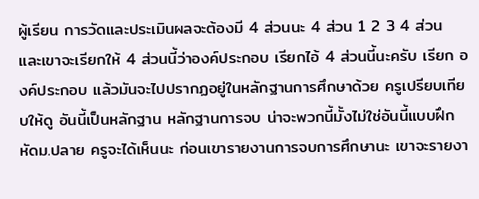ผู้เรียน การวัดและประเมินผลจะต้องมี 4 ส่วนนะ 4 ส่วน 1 2 3 4 ส่วน และเขาจะเรียกให้ 4 ส่วนนี้ว่าองค์ประกอบ เรียกไอ้ 4 ส่วนนี้นะครับ เรียก องค์ประกอบ แล้วมันจะไปปรากฏอยู่ในหลักฐานการศึกษาด้วย ครูเปรียบเทียบให้ดู อันนี้เป็นหลักฐาน หลักฐานการจบ น่าจะพวกนี้มั้งไม่ใช่อันนี้แบบฝึกหัดม.ปลาย ครูจะได้เห็นนะ ก่อนเขารายงานการจบการศึกษานะ เขาจะรายงา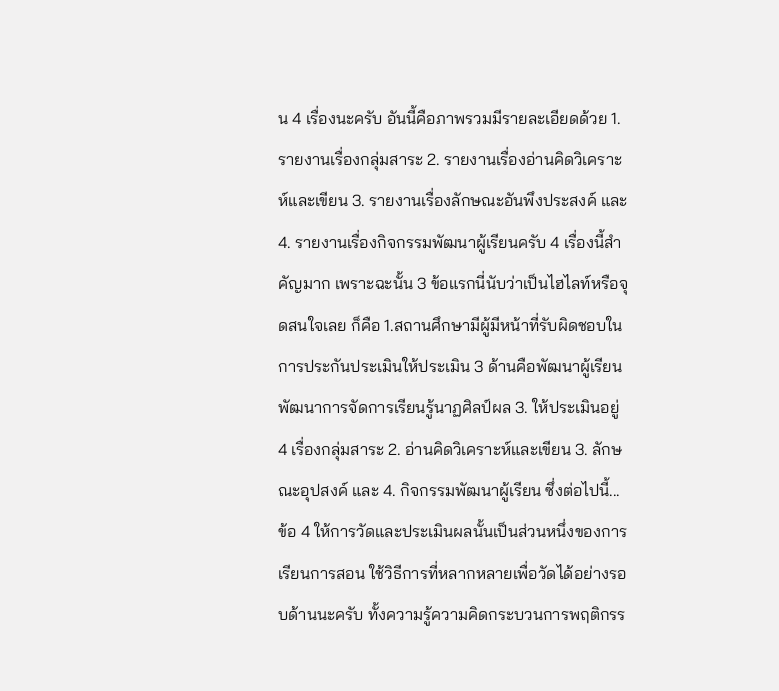น 4 เรื่องนะครับ อันนี้คือภาพรวมมีรายละเอียดด้วย 1. รายงานเรื่องกลุ่มสาระ 2. รายงานเรื่องอ่านคิดวิเคราะห์และเขียน 3. รายงานเรื่องลักษณะอันพึงประสงค์ และ 4. รายงานเรื่องกิจกรรมพัฒนาผู้เรียนครับ 4 เรื่องนี้สำคัญมาก เพราะฉะนั้น 3 ข้อแรกนี่นับว่าเป็นไฮไลท์หรือจุดสนใจเลย ก็คือ 1.สถานศึกษามีผู้มีหน้าที่รับผิดชอบในการประกันประเมินให้ประเมิน 3 ด้านคือพัฒนาผู้เรียน พัฒนาการจัดการเรียนรู้นาฏศิลป์ผล 3. ให้ประเมินอยู่ 4 เรื่องกลุ่มสาระ 2. อ่านคิดวิเคราะห์และเขียน 3. ลักษณะอุปสงค์ และ 4. กิจกรรมพัฒนาผู้เรียน ซึ่งต่อไปนี้... ข้อ 4 ให้การวัดและประเมินผลนั้นเป็นส่วนหนึ่งของการเรียนการสอน ใช้วิธีการที่หลากหลายเพื่อวัดได้อย่างรอบด้านนะครับ ทั้งความรู้ความคิดกระบวนการพฤติกรร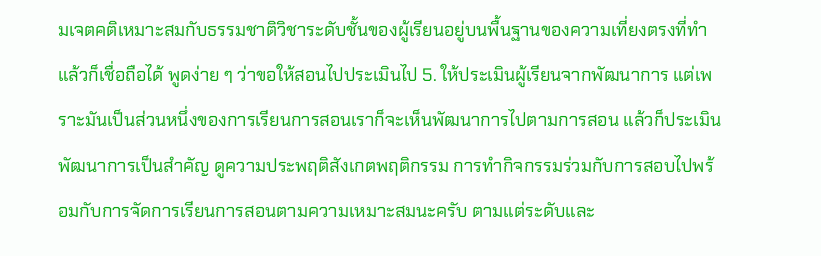มเจตคติเหมาะสมกับธรรมชาติวิชาระดับชั้นของผู้เรียนอยู่บนพื้นฐานของความเที่ยงตรงที่ทำแล้วก็เชื่อถือได้ พูดง่าย ๆ ว่าขอให้สอนไปประเมินไป 5. ให้ประเมินผู้เรียนจากพัฒนาการ แต่เพราะมันเป็นส่วนหนึ่งของการเรียนการสอนเราก็จะเห็นพัฒนาการไปตามการสอน แล้วก็ประเมินพัฒนาการเป็นสำคัญ ดูความประพฤติสังเกตพฤติกรรม การทำกิจกรรมร่วมกับการสอบไปพร้อมกับการจัดการเรียนการสอนตามความเหมาะสมนะครับ ตามแต่ระดับและ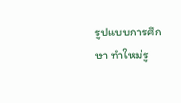รูปแบบการศึกษา ทำใหม่รู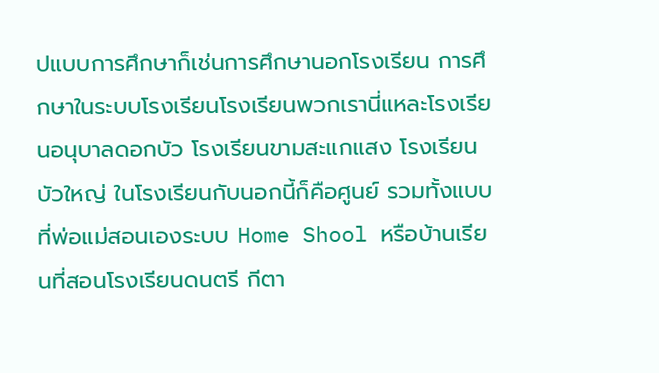ปแบบการศึกษาก็เช่นการศึกษานอกโรงเรียน การศึกษาในระบบโรงเรียนโรงเรียนพวกเรานี่แหละโรงเรียนอนุบาลดอกบัว โรงเรียนขามสะแกแสง โรงเรียนบัวใหญ่ ในโรงเรียนกับนอกนี้ก็คือศูนย์ รวมทั้งแบบที่พ่อแม่สอนเองระบบ Home Shool หรือบ้านเรียนที่สอนโรงเรียนดนตรี กีตา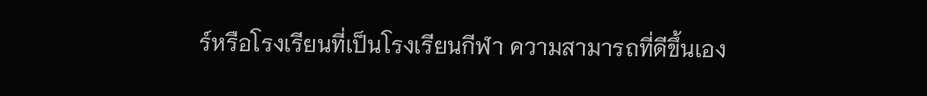ร์หรือโรงเรียนที่เป็นโรงเรียนกีฬา ความสามารถที่ดีขึ้นเอง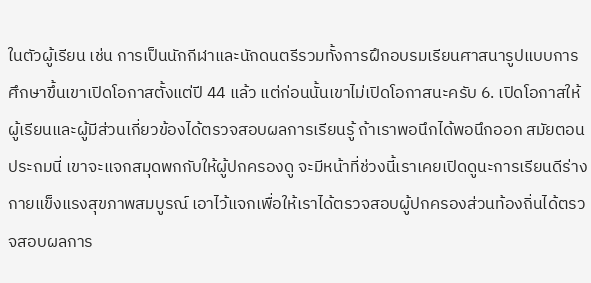ในตัวผู้เรียน เช่น การเป็นนักกีฬาและนักดนตรีรวมทั้งการฝึกอบรมเรียนศาสนารูปแบบการศึกษาขึ้นเขาเปิดโอกาสตั้งแต่ปี 44 แล้ว แต่ก่อนนั้นเขาไม่เปิดโอกาสนะครับ 6. เปิดโอกาสให้ผู้เรียนและผู้มีส่วนเกี่ยวข้องได้ตรวจสอบผลการเรียนรู้ ถ้าเราพอนึกได้พอนึกออก สมัยตอนประถมนี่ เขาจะแจกสมุดพกกับให้ผู้ปกครองดู จะมีหน้าที่ช่วงนี้เราเคยเปิดดูนะการเรียนดีร่างกายแข็งแรงสุขภาพสมบูรณ์ เอาไว้แจกเพื่อให้เราได้ตรวจสอบผู้ปกครองส่วนท้องถิ่นได้ตรวจสอบผลการ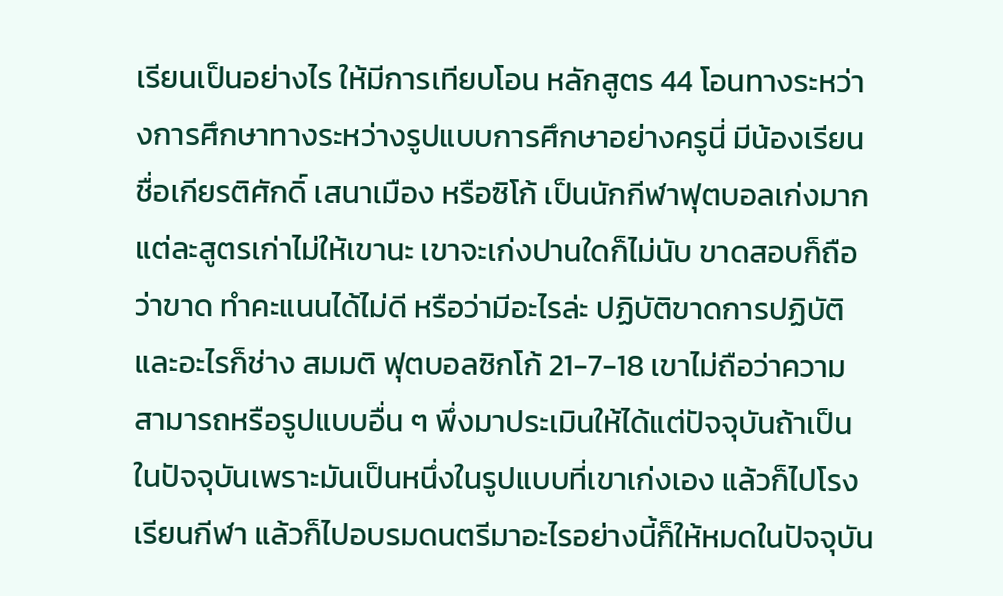เรียนเป็นอย่างไร ให้มีการเทียบโอน หลักสูตร 44 โอนทางระหว่างการศึกษาทางระหว่างรูปแบบการศึกษาอย่างครูนี่ มีน้องเรียนชื่อเกียรติศักดิ์ เสนาเมือง หรือซิโก้ เป็นนักกีฬาฟุตบอลเก่งมาก แต่ละสูตรเก่าไม่ให้เขานะ เขาจะเก่งปานใดก็ไม่นับ ขาดสอบก็ถือว่าขาด ทำคะแนนได้ไม่ดี หรือว่ามีอะไรล่ะ ปฏิบัติขาดการปฏิบัติและอะไรก็ช่าง สมมติ ฟุตบอลซิกโก้ 21-7-18 เขาไม่ถือว่าความสามารถหรือรูปแบบอื่น ๆ พึ่งมาประเมินให้ได้แต่ปัจจุบันถ้าเป็นในปัจจุบันเพราะมันเป็นหนึ่งในรูปแบบที่เขาเก่งเอง แล้วก็ไปโรงเรียนกีฬา แล้วก็ไปอบรมดนตรีมาอะไรอย่างนี้ก็ให้หมดในปัจจุบัน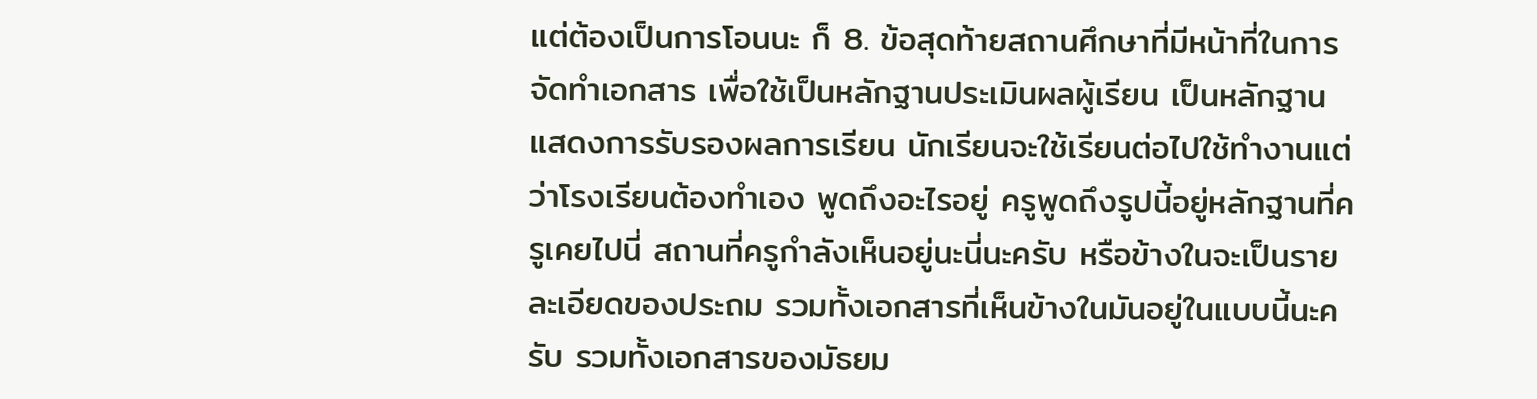แต่ต้องเป็นการโอนนะ ก็ 8. ข้อสุดท้ายสถานศึกษาที่มีหน้าที่ในการจัดทำเอกสาร เพื่อใช้เป็นหลักฐานประเมินผลผู้เรียน เป็นหลักฐานแสดงการรับรองผลการเรียน นักเรียนจะใช้เรียนต่อไปใช้ทำงานแต่ว่าโรงเรียนต้องทำเอง พูดถึงอะไรอยู่ ครูพูดถึงรูปนี้อยู่หลักฐานที่ครูเคยไปนี่ สถานที่ครูกำลังเห็นอยู่นะนี่นะครับ หรือข้างในจะเป็นรายละเอียดของประถม รวมทั้งเอกสารที่เห็นข้างในมันอยู่ในแบบนี้นะครับ รวมทั้งเอกสารของมัธยม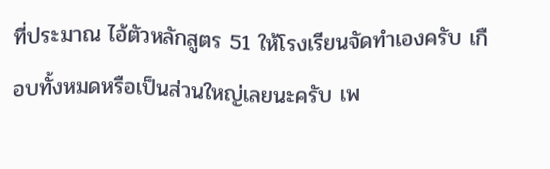ที่ประมาณ ไอ้ตัวหลักสูตร 51 ให้โรงเรียนจัดทำเองครับ เกือบทั้งหมดหรือเป็นส่วนใหญ่เลยนะครับ เพ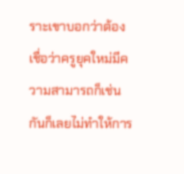ราะเขาบอกว่าต้องเชื่อว่าครูยุคใหม่มีความสามารถก็เช่นกันก็เลยไม่ทำให้การ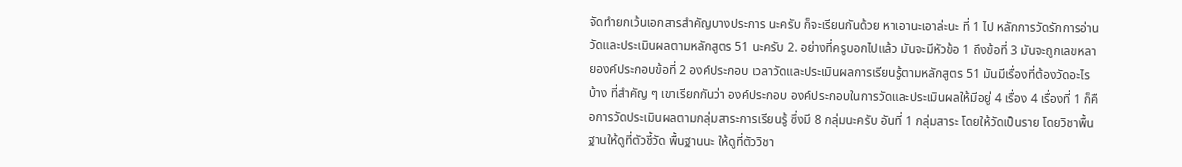จัดทำยกเว้นเอกสารสำคัญบางประการ นะครับ ก็จะเรียนกันด้วย หาเอานะเอาล่ะนะ ที่ 1 ไป หลักการวัดรักการอ่านวัดและประเมินผลตามหลักสูตร 51 นะครับ 2. อย่างที่ครูบอกไปแล้ว มันจะมีหัวข้อ 1 ถึงข้อที่ 3 มันจะถูกเลขหลายองค์ประกอบข้อที่ 2 องค์ประกอบ เวลาวัดและประเมินผลการเรียนรู้ตามหลักสูตร 51 มันมีเรื่องที่ต้องวัดอะไรบ้าง ที่สำคัญ ๆ เขาเรียกกันว่า องค์ประกอบ องค์ประกอบในการวัดและประเมินผลให้มีอยู่ 4 เรื่อง 4 เรื่องที่ 1 ก็คือการวัดประเมินผลตามกลุ่มสาระการเรียนรู้ ซึ่งมี 8 กลุ่มนะครับ อันที่ 1 กลุ่มสาระ โดยให้วัดเป็นราย โดยวิชาพื้นฐานให้ดูที่ตัวชี้วัด พื้นฐานนะ ให้ดูที่ตัววิชา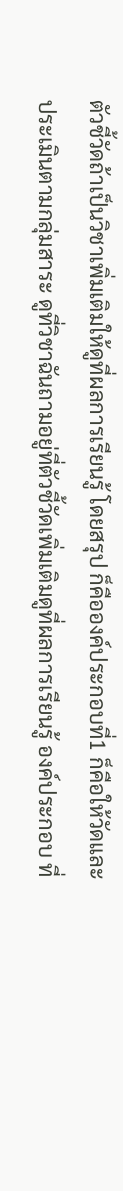ตัวชี้วัดถ้าเป็นวิชาเพิ่มเติมให้ดูที่ผลการเรียนรู้ โดยสรุป ก็คือองค์ประกอบที่1 ก็คือให้วัดและประเมินตามกลุ่มสาระ ดูที่วิชาฉันถามอยู่ที่ตัวชี้วัดเพิ่มเติมดูที่ผลการเรียนรู้ องค์ประกอบ ที่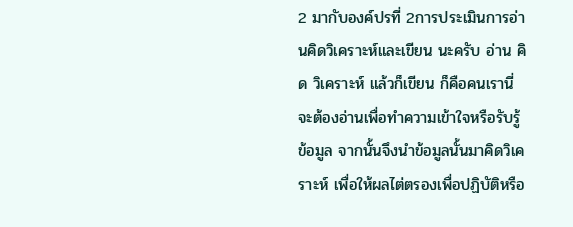2 มากับองค์ปรที่ 2การประเมินการอ่านคิดวิเคราะห์และเขียน นะครับ อ่าน คิด วิเคราะห์ แล้วก็เขียน ก็คือคนเรานี่จะต้องอ่านเพื่อทำความเข้าใจหรือรับรู้ข้อมูล จากนั้นจึงนำข้อมูลนั้นมาคิดวิเคราะห์ เพื่อให้ผลไต่ตรองเพื่อปฏิบัติหรือ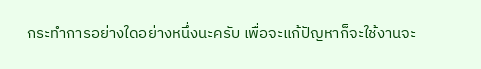กระทำการอย่างใดอย่างหนึ่งนะครับ เพื่อจะแก้ปัญหาก็จะใช้งานจะ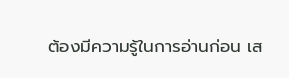ต้องมีความรู้ในการอ่านก่อน เส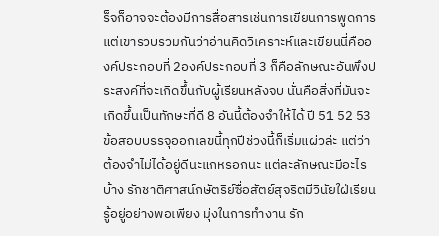ร็จก็อาจจะต้องมีการสื่อสารเช่นการเขียนการพูดการ แต่เขารวบรวมกันว่าอ่านคิดวิเคราะห์และเขียนนี่คือองค์ประกอบที่ 2องค์ประกอบที่ 3 ก็คือลักษณะอันพึงประสงค์ที่จะเกิดขึ้นกับผู้เรียนหลังจบ นั่นคือสิ่งที่มันจะเกิดขึ้นเป็นทักษะที่ดี 8 อันนี้ต้องจำให้ได้ ปี 51 52 53 ข้อสอบบรรจุออกเลขนี้ทุกปีช่วงนี้ก็เริ่มแผ่วล่ะ แต่ว่าต้องจำไม่ได้อยู่ดีนะแกหรอกนะ แต่ละลักษณะมีอะไรบ้าง รักชาติศาสน์กษัตริย์ซื่อสัตย์สุจริตมีวินัยใฝ่เรียนรู้อยู่อย่างพอเพียง มุ่งในการทำงาน รัก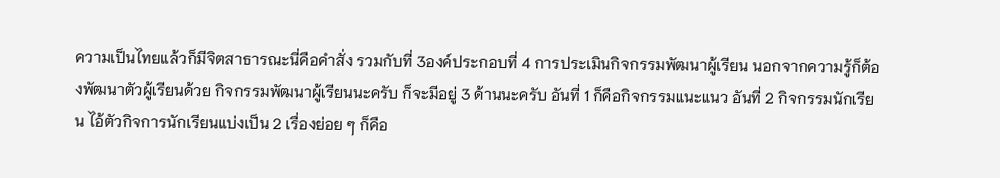ความเป็นไทยแล้วก็มีจิตสาธารณะนี่คือคำสั่ง รวมกับที่ 3องค์ประกอบที่ 4 การประเมินกิจกรรมพัฒนาผู้เรียน นอกจากความรู้ก็ต้องพัฒนาตัวผู้เรียนด้วย กิจกรรมพัฒนาผู้เรียนนะครับ ก็จะมีอยู่ 3 ด้านนะครับ อันที่ 1 ก็คือกิจกรรมแนะแนว อันที่ 2 กิจกรรมนักเรียน ไอ้ตัวกิจการนักเรียนแบ่งเป็น 2 เรื่องย่อย ๆ ก็คือ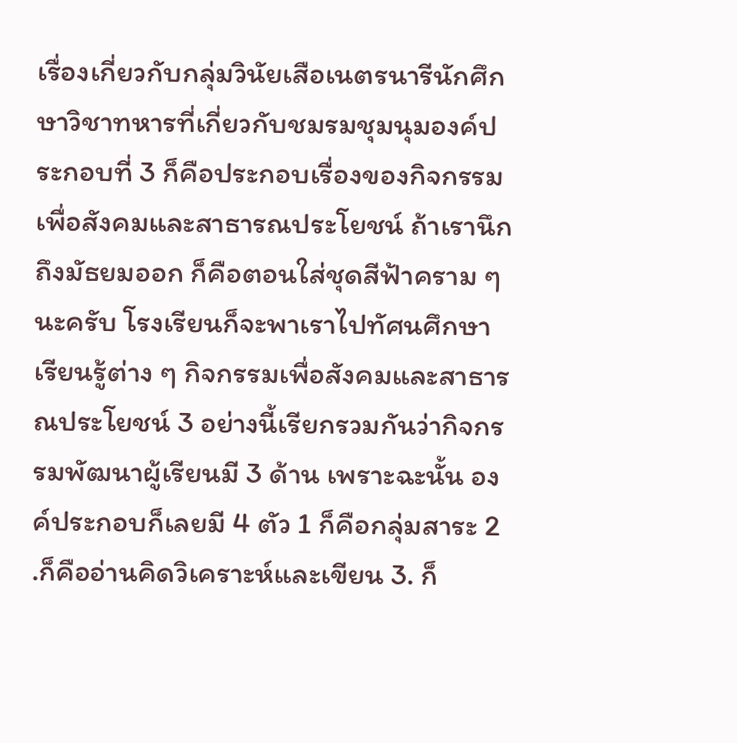เรื่องเกี่ยวกับกลุ่มวินัยเสือเนตรนารีนักศึกษาวิชาทหารที่เกี่ยวกับชมรมชุมนุมองค์ประกอบที่ 3 ก็คือประกอบเรื่องของกิจกรรมเพื่อสังคมและสาธารณประโยชน์ ถ้าเรานึกถึงมัธยมออก ก็คือตอนใส่ชุดสีฟ้าคราม ๆ นะครับ โรงเรียนก็จะพาเราไปทัศนศึกษา เรียนรู้ต่าง ๆ กิจกรรมเพื่อสังคมและสาธารณประโยชน์ 3 อย่างนี้เรียกรวมกันว่ากิจกรรมพัฒนาผู้เรียนมี 3 ด้าน เพราะฉะนั้น องค์ประกอบก็เลยมี 4 ตัว 1 ก็คือกลุ่มสาระ 2 .ก็คืออ่านคิดวิเคราะห์และเขียน 3. ก็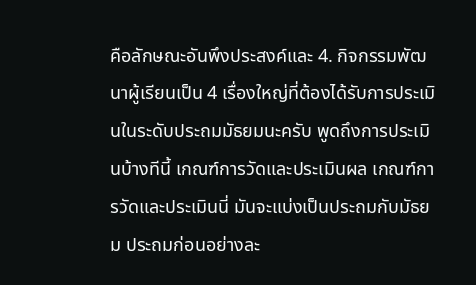คือลักษณะอันพึงประสงค์และ 4. กิจกรรมพัฒนาผู้เรียนเป็น 4 เรื่องใหญ่ที่ต้องได้รับการประเมินในระดับประถมมัธยมนะครับ พูดถึงการประเมินบ้างทีนี้ เกณฑ์การวัดและประเมินผล เกณฑ์การวัดและประเมินนี่ มันจะแบ่งเป็นประถมกับมัธยม ประถมก่อนอย่างละ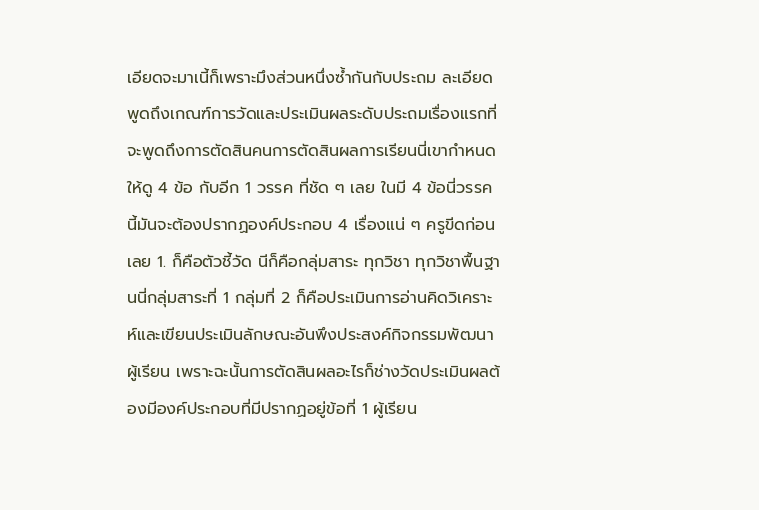เอียดจะมาเนี้ก็เพราะมึงส่วนหนึ่งซ้ำกันกับประถม ละเอียดพูดถึงเกณฑ์การวัดและประเมินผลระดับประถมเรื่องแรกที่จะพูดถึงการตัดสินคนการตัดสินผลการเรียนนี่เขากำหนดให้ดู 4 ข้อ กับอีก 1 วรรค ที่ชัด ๆ เลย ในมี 4 ข้อนี่วรรคนี้มันจะต้องปรากฏองค์ประกอบ 4 เรื่องแน่ ๆ ครูขีดก่อนเลย 1. ก็คือตัวชี้วัด นีก็คือกลุ่มสาระ ทุกวิชา ทุกวิชาพื้นฐานนี่กลุ่มสาระที่ 1 กลุ่มที่ 2 ก็คือประเมินการอ่านคิดวิเคราะห์และเขียนประเมินลักษณะอันพึงประสงค์กิจกรรมพัฒนาผู้เรียน เพราะฉะนั้นการตัดสินผลอะไรก็ช่างวัดประเมินผลต้องมีองค์ประกอบที่มีปรากฏอยู่ข้อที่ 1 ผู้เรียน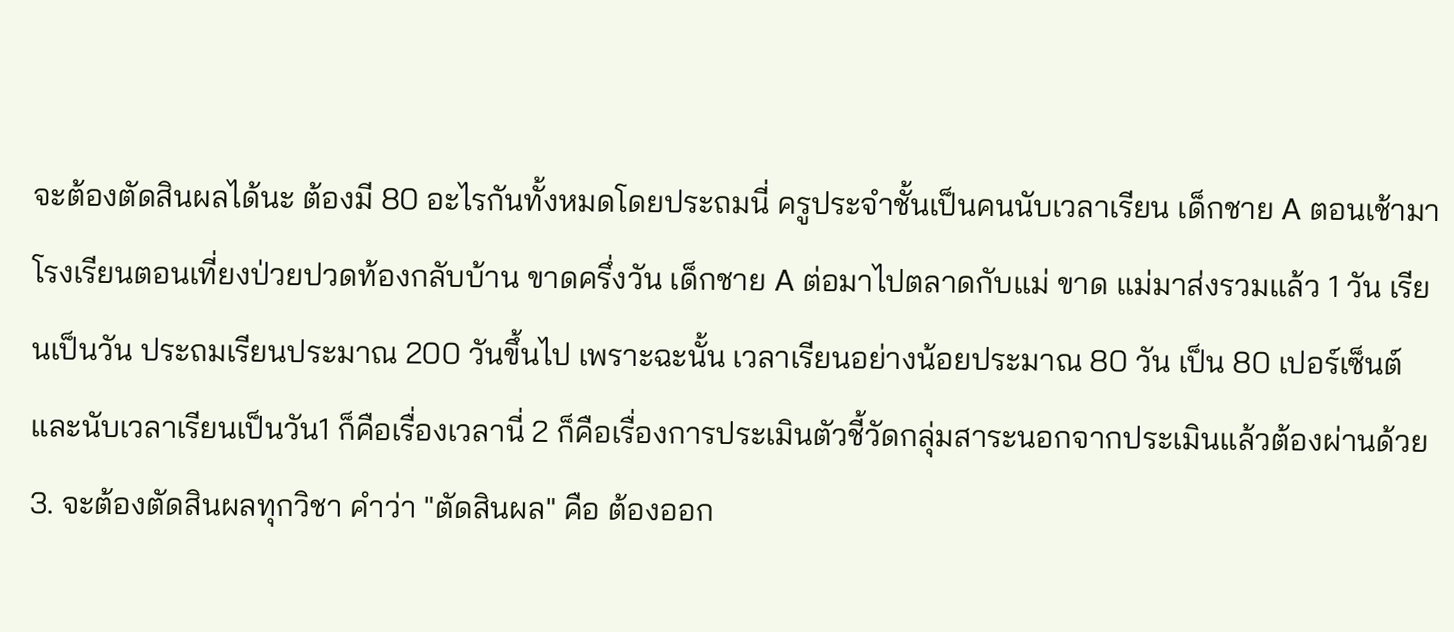จะต้องตัดสินผลได้นะ ต้องมี 80 อะไรกันทั้งหมดโดยประถมนี่ ครูประจำชั้นเป็นคนนับเวลาเรียน เด็กชาย A ตอนเช้ามาโรงเรียนตอนเที่ยงป่วยปวดท้องกลับบ้าน ขาดครึ่งวัน เด็กชาย A ต่อมาไปตลาดกับแม่ ขาด แม่มาส่งรวมแล้ว 1 วัน เรียนเป็นวัน ประถมเรียนประมาณ 200 วันขึ้นไป เพราะฉะนั้น เวลาเรียนอย่างน้อยประมาณ 80 วัน เป็น 80 เปอร์เซ็นต์ และนับเวลาเรียนเป็นวัน1 ก็คือเรื่องเวลานี่ 2 ก็คือเรื่องการประเมินตัวชี้วัดกลุ่มสาระนอกจากประเมินแล้วต้องผ่านด้วย 3. จะต้องตัดสินผลทุกวิชา คำว่า "ตัดสินผล" คือ ต้องออก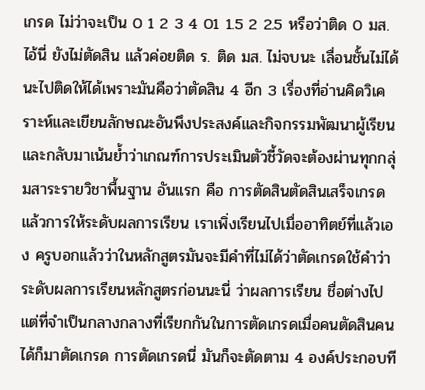เกรด ไม่ว่าจะเป็น 0 1 2 3 4 01 1.5 2 2.5 หรือว่าติด 0 มส. ไอ้นี่ ยังไม่ตัดสิน แล้วค่อยติด ร. ติด มส. ไม่จบนะ เลื่อนชั้นไม่ได้นะไปติดให้ได้เพราะมันคือว่าตัดสิน 4 อีก 3 เรื่องที่อ่านคิดวิเคราะห์และเขียนลักษณะอันพึงประสงค์และกิจกรรมพัฒนาผู้เรียนและกลับมาเน้นย้ำว่าเกณฑ์การประเมินตัวชี้วัดจะต้องผ่านทุกกลุ่มสาระรายวิชาพื้นฐาน อันแรก คือ การตัดสินตัดสินเสร็จเกรดแล้วการให้ระดับผลการเรียน เราเพิ่งเรียนไปเมื่ออาทิตย์ที่แล้วเอง ครูบอกแล้วว่าในหลักสูตรมันจะมีคำที่ไม่ได้ว่าตัดเกรดใช้คำว่าระดับผลการเรียนหลักสูตรก่อนนะนี่ ว่าผลการเรียน ชื่อต่างไปแต่ที่จำเป็นกลางกลางที่เรียกกันในการตัดเกรดเมื่อคนตัดสินคนได้ก็มาตัดเกรด การตัดเกรดนี่ มันก็จะตัดตาม 4 องค์ประกอบที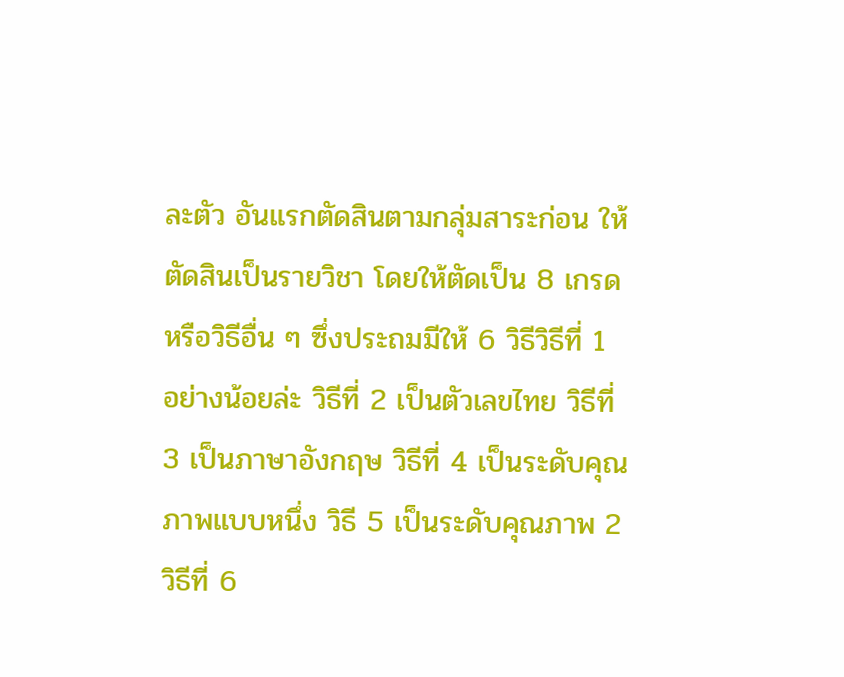ละตัว อันแรกตัดสินตามกลุ่มสาระก่อน ให้ตัดสินเป็นรายวิชา โดยให้ตัดเป็น 8 เกรด หรือวิธีอื่น ๆ ซึ่งประถมมีให้ 6 วิธีวิธีที่ 1 อย่างน้อยล่ะ วิธีที่ 2 เป็นตัวเลขไทย วิธีที่ 3 เป็นภาษาอังกฤษ วิธีที่ 4 เป็นระดับคุณภาพแบบหนึ่ง วิธี 5 เป็นระดับคุณภาพ 2วิธีที่ 6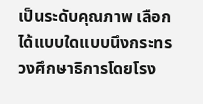เป็นระดับคุณภาพ เลือกได้แบบใดแบบนึงกระทรวงศึกษาธิการโดยโรง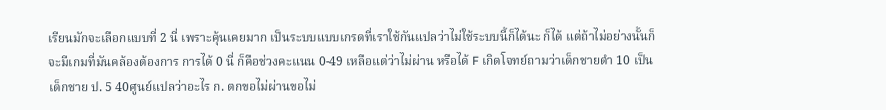เรียนมักจะเลือกแบบที่ 2 นี่ เพราะคุ้นเคยมาก เป็นระบบแบบเกรดที่เราใช้กันแปลว่าไม่ใช้ระบบนี้ก็ได้นะ ก็ได้ แต่ถ้าไม่อย่างนั้นก็จะมีเกมที่มันคล้องต้องการ การได้ 0 นี่ ก็คือช่วงคะแนน 0-49 เหลือแต่ว่าไม่ผ่าน หรือได้ F เกิดโจทย์ถามว่าเด็กชายดำ 10 เป็นเด็กชาย ป. 5 40ศูนย์แปลว่าอะไร ก. ตกขอไม่ผ่านขอไม่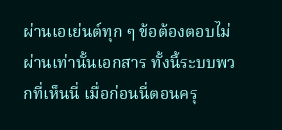ผ่านเอเย่นต์ทุก ๆ ข้อต้องตอบไม่ผ่านเท่านั้นเอกสาร ทั้งนี้ระบบพวกที่เห็นนี่ เมื่อก่อนนี่ตอนครุ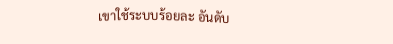เขาใช้ระบบร้อยละ อันดับ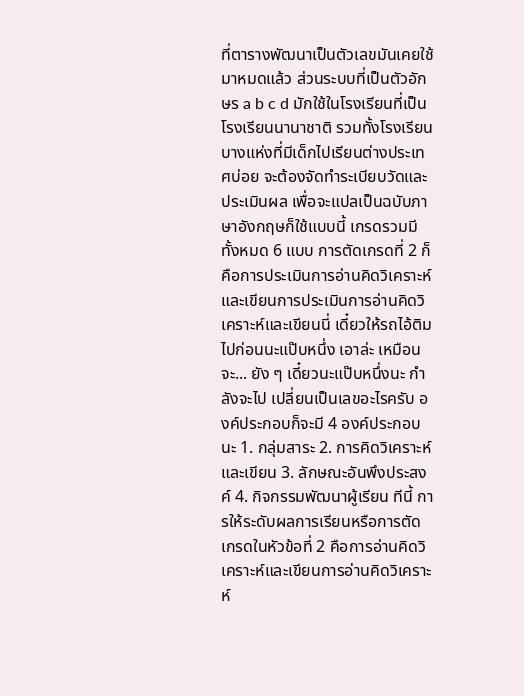ที่ตารางพัฒนาเป็นตัวเลขมันเคยใช้มาหมดแล้ว ส่วนระบบที่เป็นตัวอักษร a b c d มักใช้ในโรงเรียนที่เป็นโรงเรียนนานาชาติ รวมทั้งโรงเรียนบางแห่งที่มีเด็กไปเรียนต่างประเทศบ่อย จะต้องจัดทำระเบียบวัดและประเมินผล เพื่อจะแปลเป็นฉบับภาษาอังกฤษก็ใช้แบบนี้ เกรดรวมมีทั้งหมด 6 แบบ การตัดเกรดที่ 2 ก็คือการประเมินการอ่านคิดวิเคราะห์และเขียนการประเมินการอ่านคิดวิเคราะห์และเขียนนี่ เดี๋ยวให้รถไอ้ติมไปก่อนนะแป๊บหนึ่ง เอาล่ะ เหมือนจะ... ยัง ๆ เดี๋ยวนะแป๊บหนึ่งนะ กำลังจะไป เปลี่ยนเป็นเลขอะไรครับ องค์ประกอบก็จะมี 4 องค์ประกอบนะ 1. กลุ่มสาระ 2. การคิดวิเคราะห์และเขียน 3. ลักษณะอันพึงประสงค์ 4. กิจกรรมพัฒนาผู้เรียน ทีนี้ การให้ระดับผลการเรียนหรือการตัดเกรดในหัวข้อที่ 2 คือการอ่านคิดวิเคราะห์และเขียนการอ่านคิดวิเคราะห์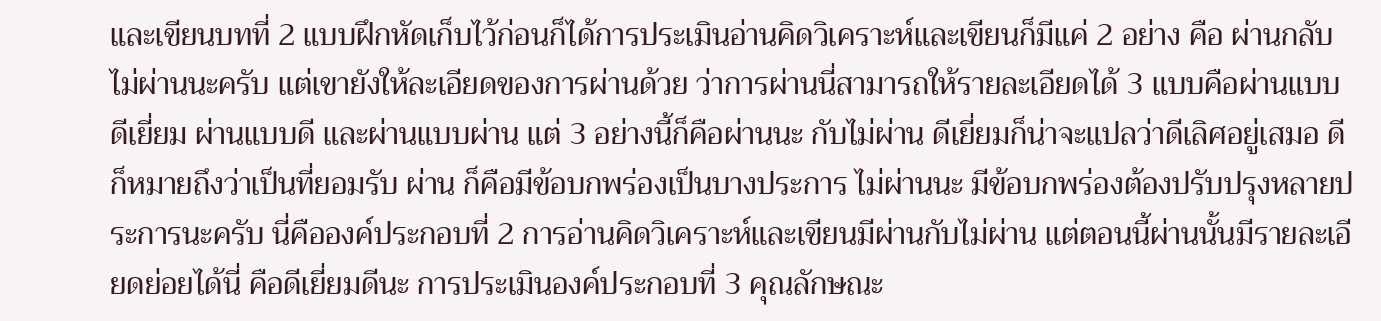และเขียนบทที่ 2 แบบฝึกหัดเก็บไว้ก่อนก็ได้การประเมินอ่านคิดวิเคราะห์และเขียนก็มีแค่ 2 อย่าง คือ ผ่านกลับไม่ผ่านนะครับ แต่เขายังให้ละเอียดของการผ่านด้วย ว่าการผ่านนี่สามารถให้รายละเอียดได้ 3 แบบคือผ่านแบบดีเยี่ยม ผ่านแบบดี และผ่านแบบผ่าน แต่ 3 อย่างนี้ก็คือผ่านนะ กับไม่ผ่าน ดีเยี่ยมก็น่าจะแปลว่าดีเลิศอยู่เสมอ ดี ก็หมายถึงว่าเป็นที่ยอมรับ ผ่าน ก็คือมีข้อบกพร่องเป็นบางประการ ไม่ผ่านนะ มีข้อบกพร่องต้องปรับปรุงหลายประการนะครับ นี่คือองค์ประกอบที่ 2 การอ่านคิดวิเคราะห์และเขียนมีผ่านกับไม่ผ่าน แต่ตอนนี้ผ่านนั้นมีรายละเอียดย่อยได้นี่ คือดีเยี่ยมดีนะ การประเมินองค์ประกอบที่ 3 คุณลักษณะ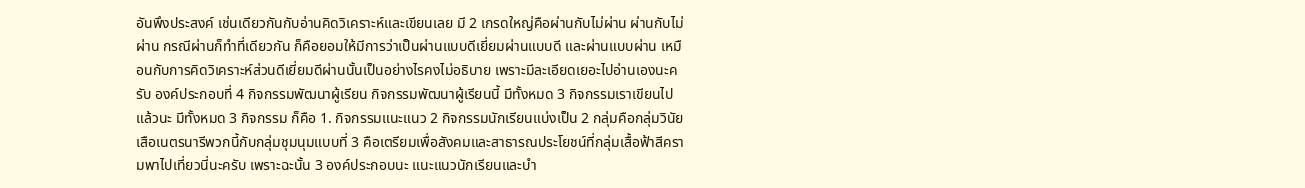อันพึงประสงค์ เช่นเดียวกันกับอ่านคิดวิเคราะห์และเขียนเลย มี 2 เกรดใหญ่คือผ่านกับไม่ผ่าน ผ่านกับไม่ผ่าน กรณีผ่านก็ทำที่เดียวกัน ก็คือยอมให้มีการว่าเป็นผ่านแบบดีเยี่ยมผ่านแบบดี และผ่านแบบผ่าน เหมือนกับการคิดวิเคราะห์ส่วนดีเยี่ยมดีผ่านนั้นเป็นอย่างไรคงไม่อธิบาย เพราะมีละเอียดเยอะไปอ่านเองนะครับ องค์ประกอบที่ 4 กิจกรรมพัฒนาผู้เรียน กิจกรรมพัฒนาผู้เรียนนี้ มีทั้งหมด 3 กิจกรรมเราเขียนไปแล้วนะ มีทั้งหมด 3 กิจกรรม ก็คือ 1. กิจกรรมแนะแนว 2 กิจกรรมนักเรียนแบ่งเป็น 2 กลุ่มคือกลุ่มวินัยเสือเนตรนารีพวกนี้กับกลุ่มชุมนุมแบบที่ 3 คือเตรียมเพื่อสังคมและสาธารณประโยชน์ที่กลุ่มเสื้อฟ้าสีครามพาไปเที่ยวนี่นะครับ เพราะฉะนั้น 3 องค์ประกอบนะ แนะแนวนักเรียนและบำ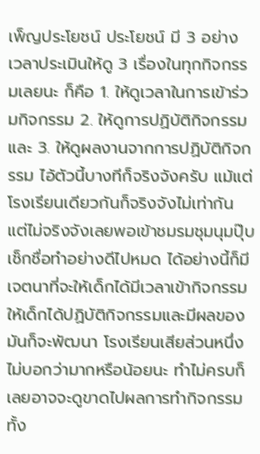เพ็ญประโยชน์ ประโยชน์ มี 3 อย่าง เวลาประเมินให้ดู 3 เรื่องในทุกกิจกรรมเลยนะ ก็คือ 1. ให้ดูเวลาในการเข้าร่วมกิจกรรม 2. ให้ดูการปฏิบัติกิจกรรม และ 3. ให้ดูผลงานจากการปฏิบัติกิจกรรม ไอ้ตัวนี้บางทีก็จริงจังครับ แม้แต่โรงเรียนเดียวกันก็จริงจังไม่เท่ากัน แต่ไม่จริงจังเลยพอเข้าชมรมชุมนุมปุ๊บเช็กชื่อทำอย่างดีไปหมด ได้อย่างนี้ก็มีเจตนาที่จะให้เด็กได้มีเวลาเข้ากิจกรรม ให้เด็กได้ปฏิบัติกิจกรรมและมีผลของมันก็จะพัฒนา โรงเรียนเสียส่วนหนึ่ง ไม่บอกว่ามากหรือน้อยนะ ทำไม่ครบก็เลยอาจจะดูขาดไปผลการทำกิจกรรมทั้ง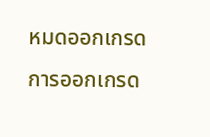หมดออกเกรด การออกเกรด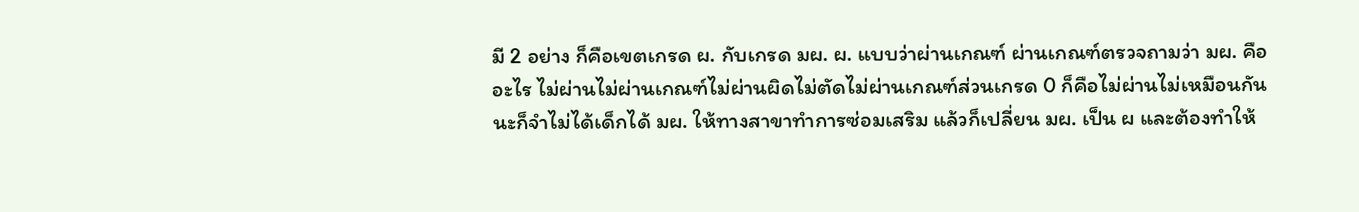มี 2 อย่าง ก็คือเขตเกรด ผ. กับเกรด มผ. ผ. แบบว่าผ่านเกณฑ์ ผ่านเกณฑ์ตรวจถามว่า มผ. คืออะไร ไม่ผ่านไม่ผ่านเกณฑ์ไม่ผ่านผิดไม่ตัดไม่ผ่านเกณฑ์ส่วนเกรด 0 ก็คือไม่ผ่านไม่เหมือนกันนะก็จำไม่ได้เด็กได้ มผ. ให้ทางสาขาทำการซ่อมเสริม แล้วก็เปลี่ยน มผ. เป็น ผ และต้องทำให้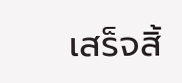เสร็จสิ้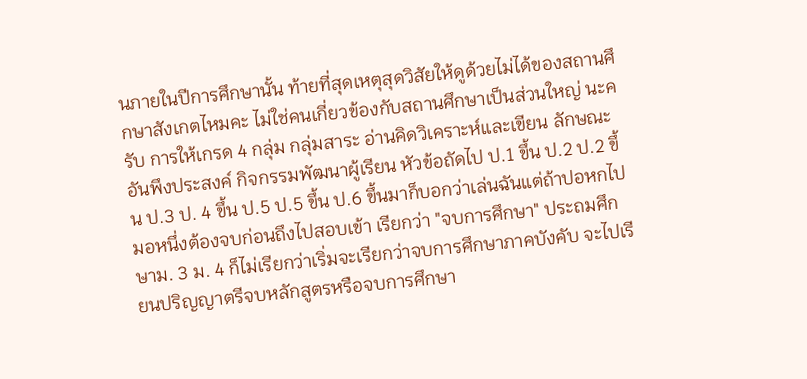นภายในปีการศึกษานั้น ท้ายที่สุดเหตุสุดวิสัยให้ดูด้วยไม่ได้ของสถานศึกษาสังเกตไหมคะ ไม่ใช่คนเกี่ยวข้องกับสถานศึกษาเป็นส่วนใหญ่ นะครับ การให้เกรด 4 กลุ่ม กลุ่มสาระ อ่านคิดวิเคราะห์และเขียน ลักษณะอันพึงประสงค์ กิจกรรมพัฒนาผู้เรียน หัวข้อถัดไป ป.1 ขึ้น ป.2 ป.2 ขึ้น ป.3 ป. 4 ขึ้น ป.5 ป.5 ขึ้น ป.6 ขึ้นมาก็บอกว่าเล่นฉันแต่ถ้าปอหกไปมอหนึ่งต้องจบก่อนถึงไปสอบเข้า เรียกว่า "จบการศึกษา" ประถมศึกษาม. 3 ม. 4 ก็ไม่เรียกว่าเริ่มจะเรียกว่าจบการศึกษาภาคบังคับ จะไปเรียนปริญญาตรีจบหลักสูตรหรือจบการศึกษา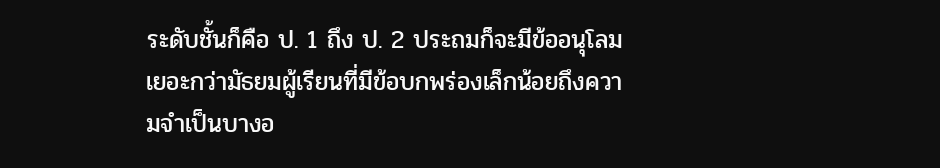ระดับชั้นก็คือ ป. 1 ถึง ป. 2 ประถมก็จะมีข้ออนุโลมเยอะกว่ามัธยมผู้เรียนที่มีข้อบกพร่องเล็กน้อยถึงความจำเป็นบางอ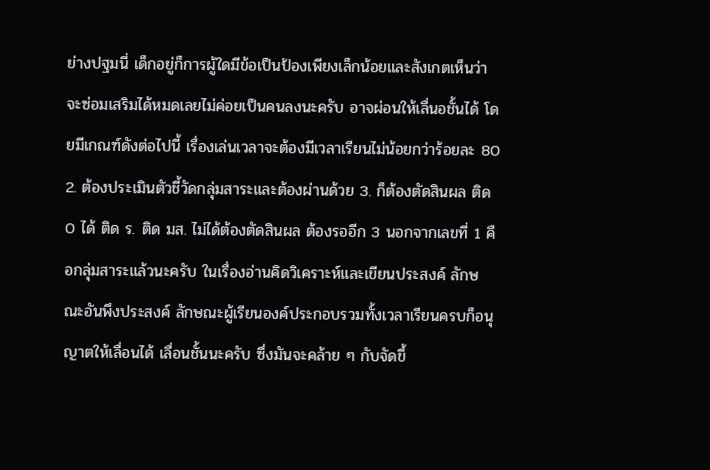ย่างปฐมนี่ เด็กอยู่ก็การผู้ใดมีข้อเป็นป้องเพียงเล็กน้อยและสังเกตเห็นว่าจะซ่อมเสริมได้หมดเลยไม่ค่อยเป็นคนลงนะครับ อาจผ่อนให้เลื่นอชั้นได้ โดยมีเกณฑ์ดังต่อไปนี้ เรื่องเล่นเวลาจะต้องมีเวลาเรียนไม่น้อยกว่าร้อยละ 80 2. ต้องประเมินตัวชี้วัดกลุ่มสาระและต้องผ่านด้วย 3. ก็ต้องตัดสินผล ติด 0 ได้ ติด ร. ติด มส. ไม่ได้ต้องตัดสินผล ต้องรออีก 3 นอกจากเลขที่ 1 คือกลุ่มสาระแล้วนะครับ ในเรื่องอ่านคิดวิเคราะห์และเขียนประสงค์ ลักษณะอันพึงประสงค์ ลักษณะผู้เรียนองค์ประกอบรวมทั้งเวลาเรียนครบก็อนุญาตให้เลื่อนได้ เลื่อนชั้นนะครับ ซึ่งมันจะคล้าย ๆ กับจัดขึ้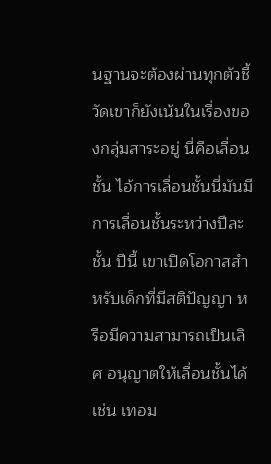นฐานจะต้องผ่านทุกตัวชี้วัดเขาก็ยังเน้นในเรื่องของกลุ่มสาระอยู่ นี่คือเลื่อนชั้น ไอ้การเลื่อนชั้นนี่มันมีการเลื่อนชั้นระหว่างปีละชั้น ปีนี้ เขาเปิดโอกาสสำหรับเด็กที่มีสติปัญญา หรือมีความสามารถเป็นเลิศ อนุญาตให้เลื่อนชั้นได้ เช่น เทอม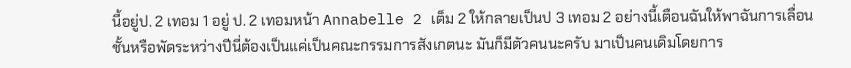นี้อยู่ป. 2 เทอม 1 อยู่ ป. 2 เทอมหน้า Annabelle 2 เต็ม 2 ให้กลายเป็นป 3 เทอม 2 อย่างนี้เตือนฉันให้พาฉันการเลื่อนชั้นหรือพัดระหว่างปีนี่ต้องเป็นแค่เป็นคณะกรรมการสังเกตนะ มันก็มีตัวคนนะครับ มาเป็นคนเดิมโดยการ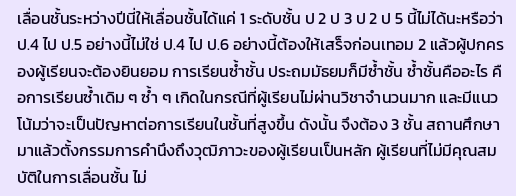เลื่อนชั้นระหว่างปีนี่ให้เลื่อนชั้นได้แค่ 1 ระดับชั้น ป 2 ป 3 ป 2 ป 5 นี้ไม่ได้นะหรือว่า ป.4 ไป ป.5 อย่างนี้ไม่ใช่ ป.4 ไป ป.6 อย่างนี้ต้องให้เสร็จก่อนเทอม 2 แล้วผู้ปกครองผู้เรียนจะต้องยินยอม การเรียนซ้ำชั้น ประถมมัธยมก็มีซ้ำชั้น ซ้ำชั้นคืออะไร คือการเรียนซ้ำเดิม ๆ ซ้ำ ๆ เกิดในกรณีที่ผู้เรียนไม่ผ่านวิชาจำนวนมาก และมีแนวโน้มว่าจะเป็นปัญหาต่อการเรียนในชั้นที่สูงขึ้น ดังนั้น จึงต้อง 3 ชั้น สถานศึกษามาแล้วตั้งกรรมการคำนึงถึงวุฒิภาวะของผู้เรียนเป็นหลัก ผู้เรียนที่ไม่มีคุณสมบัติในการเลื่อนชั้น ไม่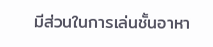มีส่วนในการเล่นชั้นอาหา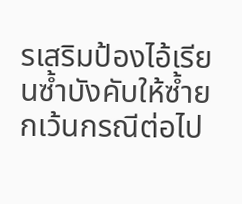รเสริมป้องไอ้เรียนซ้ำบังคับให้ซ้ำยกเว้นกรณีต่อไป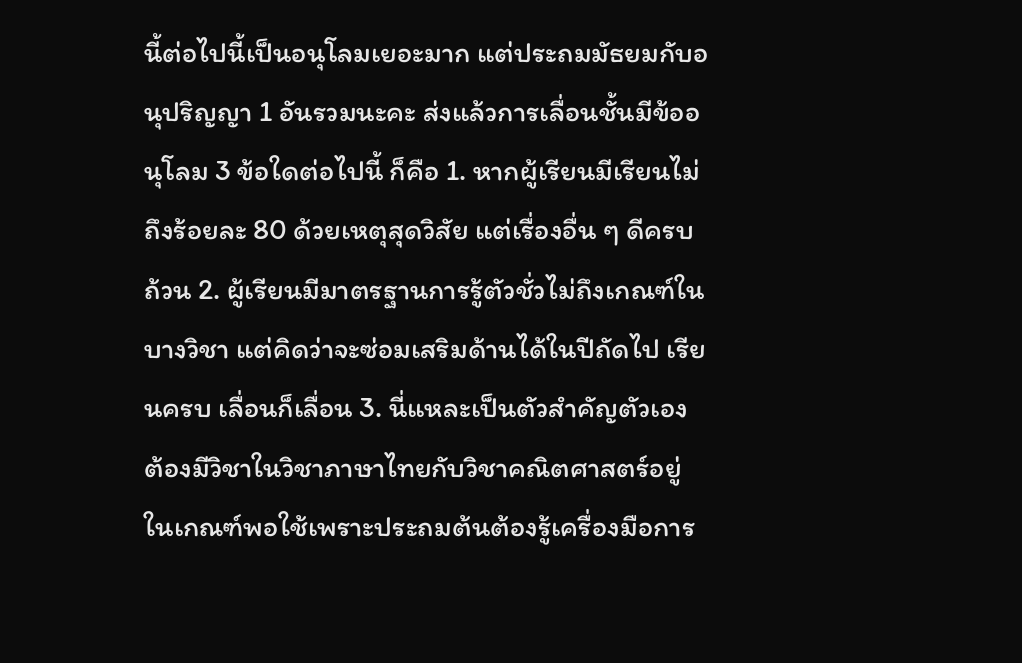นี้ต่อไปนี้เป็นอนุโลมเยอะมาก แต่ประถมมัธยมกับอนุปริญญา 1 อันรวมนะคะ ส่งแล้วการเลื่อนชั้นมีข้ออนุโลม 3 ข้อใดต่อไปนี้ ก็คือ 1. หากผู้เรียนมีเรียนไม่ถึงร้อยละ 80 ด้วยเหตุสุดวิสัย แต่เรื่องอื่น ๆ ดีครบถ้วน 2. ผู้เรียนมีมาตรฐานการรู้ตัวชั่วไม่ถึงเกณฑ์ในบางวิชา แต่คิดว่าจะซ่อมเสริมด้านได้ในปีถัดไป เรียนครบ เลื่อนก็เลื่อน 3. นี่แหละเป็นตัวสำคัญตัวเอง ต้องมีวิชาในวิชาภาษาไทยกับวิชาคณิตศาสตร์อยู่ในเกณฑ์พอใช้เพราะประถมต้นต้องรู้เครื่องมือการ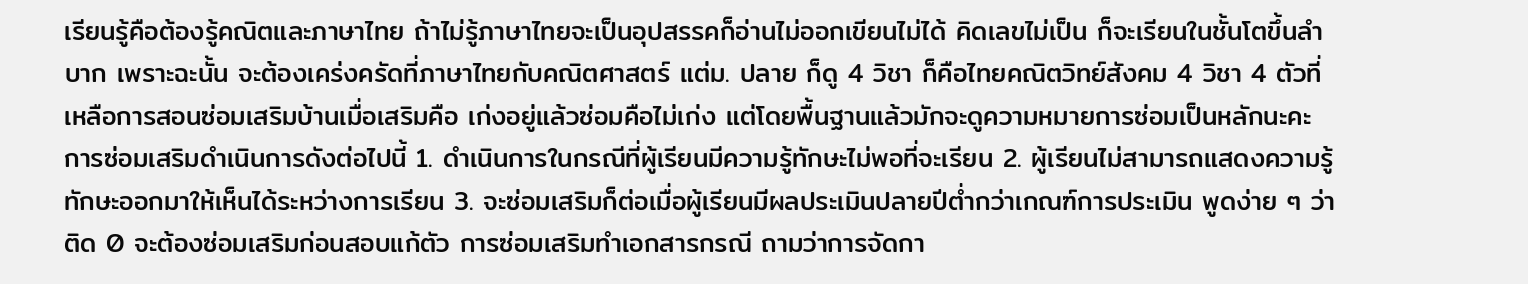เรียนรู้คือต้องรู้คณิตและภาษาไทย ถ้าไม่รู้ภาษาไทยจะเป็นอุปสรรคก็อ่านไม่ออกเขียนไม่ได้ คิดเลขไม่เป็น ก็จะเรียนในชั้นโตขึ้นลำบาก เพราะฉะนั้น จะต้องเคร่งครัดที่ภาษาไทยกับคณิตศาสตร์ แต่ม. ปลาย ก็ดู 4 วิชา ก็คือไทยคณิตวิทย์สังคม 4 วิชา 4 ตัวที่เหลือการสอนซ่อมเสริมบ้านเมื่อเสริมคือ เก่งอยู่แล้วซ่อมคือไม่เก่ง แต่โดยพื้นฐานแล้วมักจะดูความหมายการซ่อมเป็นหลักนะคะ การซ่อมเสริมดำเนินการดังต่อไปนี้ 1. ดำเนินการในกรณีที่ผู้เรียนมีความรู้ทักษะไม่พอที่จะเรียน 2. ผู้เรียนไม่สามารถแสดงความรู้ทักษะออกมาให้เห็นได้ระหว่างการเรียน 3. จะซ่อมเสริมก็ต่อเมื่อผู้เรียนมีผลประเมินปลายปีต่ำกว่าเกณฑ์การประเมิน พูดง่าย ๆ ว่าติด 0 จะต้องซ่อมเสริมก่อนสอบแก้ตัว การซ่อมเสริมทำเอกสารกรณี ถามว่าการจัดกา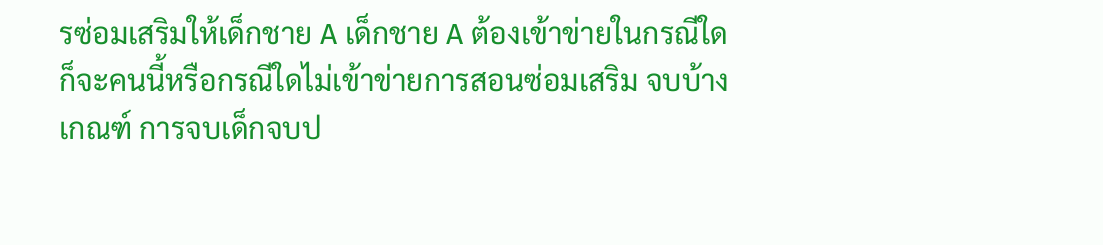รซ่อมเสริมให้เด็กชาย A เด็กชาย A ต้องเข้าข่ายในกรณีใด ก็จะคนนี้หรือกรณีใดไม่เข้าข่ายการสอนซ่อมเสริม จบบ้างเกณฑ์ การจบเด็กจบป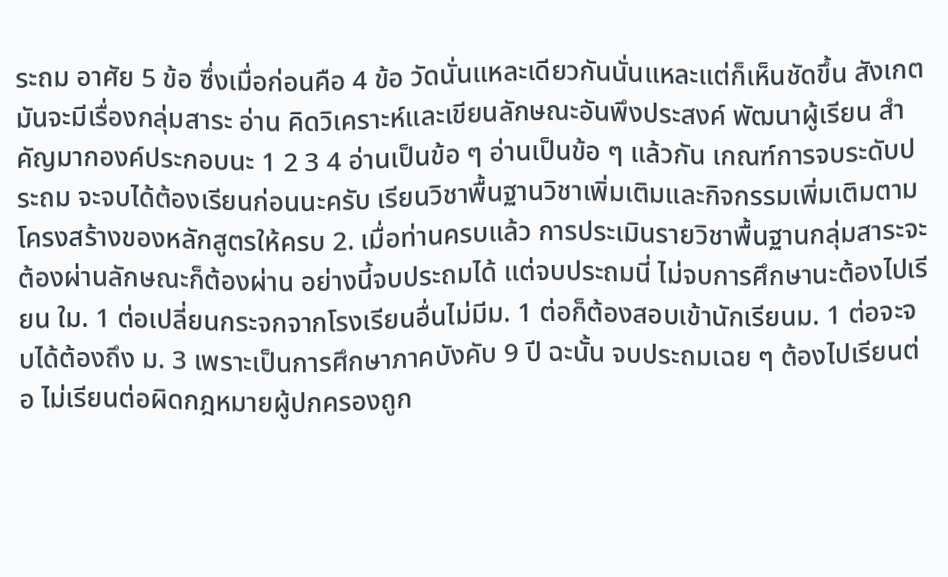ระถม อาศัย 5 ข้อ ซึ่งเมื่อก่อนคือ 4 ข้อ วัดนั่นแหละเดียวกันนั่นแหละแต่ก็เห็นชัดขึ้น สังเกตมันจะมีเรื่องกลุ่มสาระ อ่าน คิดวิเคราะห์และเขียนลักษณะอันพึงประสงค์ พัฒนาผู้เรียน สำคัญมากองค์ประกอบนะ 1 2 3 4 อ่านเป็นข้อ ๆ อ่านเป็นข้อ ๆ แล้วกัน เกณฑ์การจบระดับประถม จะจบได้ต้องเรียนก่อนนะครับ เรียนวิชาพื้นฐานวิชาเพิ่มเติมและกิจกรรมเพิ่มเติมตามโครงสร้างของหลักสูตรให้ครบ 2. เมื่อท่านครบแล้ว การประเมินรายวิชาพื้นฐานกลุ่มสาระจะต้องผ่านลักษณะก็ต้องผ่าน อย่างนี้จบประถมได้ แต่จบประถมนี่ ไม่จบการศึกษานะต้องไปเรียน ใม. 1 ต่อเปลี่ยนกระจกจากโรงเรียนอื่นไม่มีม. 1 ต่อก็ต้องสอบเข้านักเรียนม. 1 ต่อจะจบได้ต้องถึง ม. 3 เพราะเป็นการศึกษาภาคบังคับ 9 ปี ฉะนั้น จบประถมเฉย ๆ ต้องไปเรียนต่อ ไม่เรียนต่อผิดกฎหมายผู้ปกครองถูก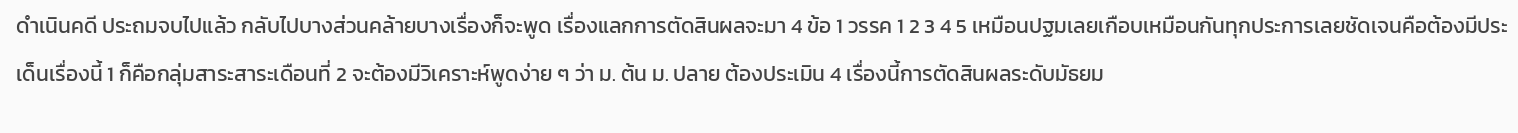ดำเนินคดี ประถมจบไปแล้ว กลับไปบางส่วนคล้ายบางเรื่องก็จะพูด เรื่องแลกการตัดสินผลจะมา 4 ข้อ 1 วรรค 1 2 3 4 5 เหมือนปฐมเลยเกือบเหมือนกันทุกประการเลยชัดเจนคือต้องมีประเด็นเรื่องนี้ 1 ก็คือกลุ่มสาระสาระเดือนที่ 2 จะต้องมีวิเคราะห์พูดง่าย ๆ ว่า ม. ต้น ม. ปลาย ต้องประเมิน 4 เรื่องนี้การตัดสินผลระดับมัธยม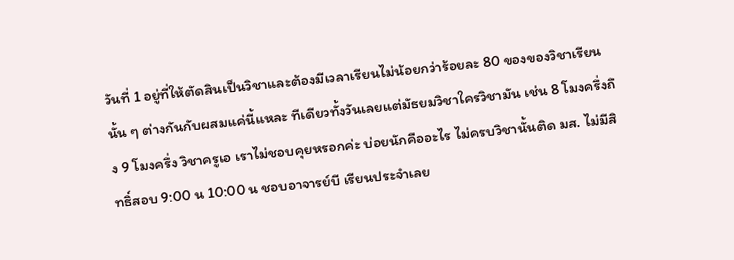วันที่ 1 อยู่ที่ให้ตัดสินเป็นวิชาและต้องมีเวลาเรียนไม่น้อยกว่าร้อยละ 80 ของของวิชาเรียนนั้น ๆ ต่างกันกับผสมแค่นี้แหละ ทีเดียวทั้งวันเลยแต่มัธยมวิชาใครวิชามัน เช่น 8 โมงครึ่งถึง 9 โมงครึ่ง วิชาครูเอ เราไม่ชอบคุยหรอกค่ะ บ่อยนักคืออะไร ไม่ครบวิชานั้นติด มส. ไม่มีสิทธิ์สอบ 9:00 น 10:00 น ชอบอาจารย์บี เรียนประจำเลย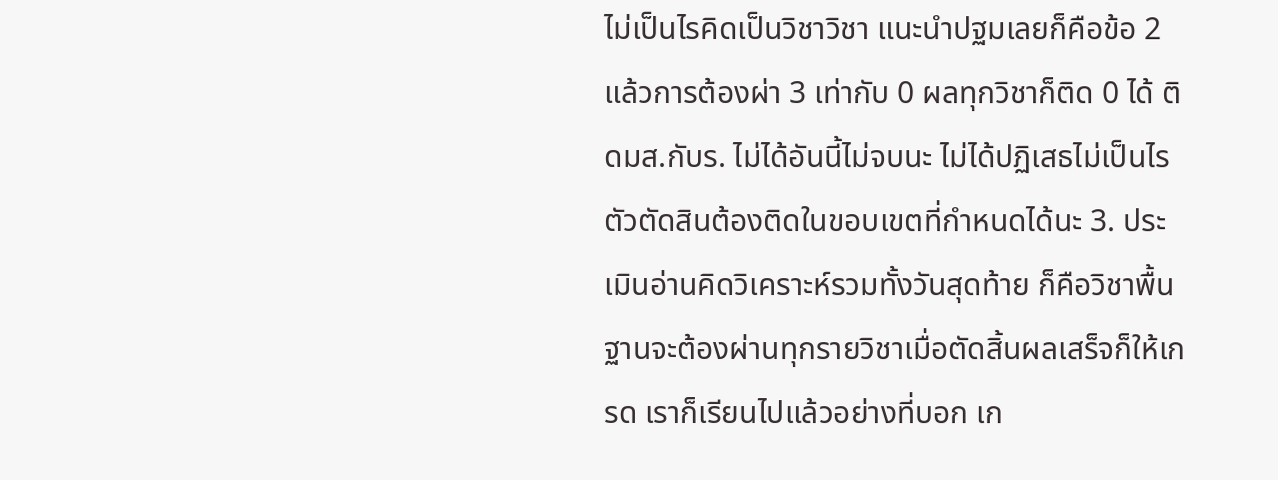ไม่เป็นไรคิดเป็นวิชาวิชา แนะนำปฐมเลยก็คือข้อ 2 แล้วการต้องผ่า 3 เท่ากับ 0 ผลทุกวิชาก็ติด 0 ได้ ติดมส.กับร. ไม่ได้อันนี้ไม่จบนะ ไม่ได้ปฏิเสธไม่เป็นไร ตัวตัดสินต้องติดในขอบเขตที่กำหนดได้นะ 3. ประเมินอ่านคิดวิเคราะห์รวมทั้งวันสุดท้าย ก็คือวิชาพื้นฐานจะต้องผ่านทุกรายวิชาเมื่อตัดสิ้นผลเสร็จก็ให้เกรด เราก็เรียนไปแล้วอย่างที่บอก เก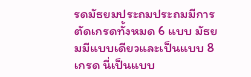รดมัธยมประถมประถมมีการตัดเกรดทั้งหมด 6 แบบ มัธยมมีแบบเดียวและเป็นแบบ 8 เกรด นี่เป็นแบบ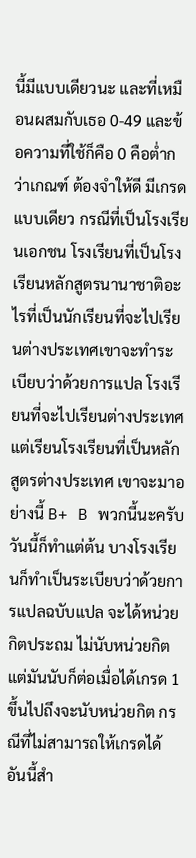นี้มีแบบเดียวนะ และที่เหมือนผสมกับเธอ 0-49 และข้อความที่ใช้ก็คือ 0 คือต่ำกว่าเกณฑ์ ต้องจำให้ดี มีเกรดแบบเดียว กรณีที่เป็นโรงเรียนเอกชน โรงเรียนที่เป็นโรงเรียนหลักสูตรนานาชาติอะไรที่เป็นนักเรียนที่จะไปเรียนต่างประเทศเขาจะทำระเบียบว่าด้วยการแปล โรงเรียนที่จะไปเรียนต่างประเทศแต่เรียนโรงเรียนที่เป็นหลักสูตรต่างประเทศ เขาจะมาอย่างนี้ B+ B พวกนี้นะครับ วันนี้ก็ทำแต่ต้น บางโรงเรียนก็ทำเป็นระเบียบว่าด้วยการแปลฉบับแปล จะได้หน่วยกิตประถม ไม่นับหน่วยกิต แต่มันนับก็ต่อเมื่อได้เกรด 1 ขึ้นไปถึงจะนับหน่วยกิต กรณีที่ไม่สามารถให้เกรดได้ อันนี้สำ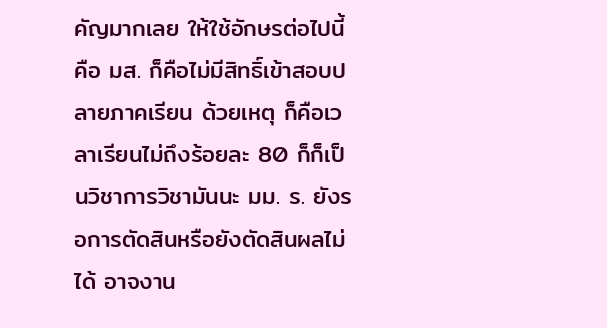คัญมากเลย ให้ใช้อักษรต่อไปนี้คือ มส. ก็คือไม่มีสิทธิ์เข้าสอบปลายภาคเรียน ด้วยเหตุ ก็คือเวลาเรียนไม่ถึงร้อยละ 80 ก็ก็เป็นวิชาการวิชามันนะ มม. ร. ยังรอการตัดสินหรือยังตัดสินผลไม่ได้ อาจงาน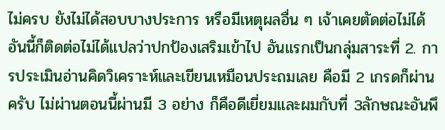ไม่ครบ ยังไม่ได้สอบบางประการ หรือมีเหตุผลอื่น ๆ เจ้าเคยตัดต่อไม่ได้ อันนี้ก็ติดต่อไม่ได้แปลว่าปกป้องเสริมเข้าไป อันแรกเป็นกลุ่มสาระที่ 2. การประเมินอ่านคิดวิเคราะห์และเขียนเหมือนประถมเลย คือมี 2 เกรดก็ผ่านครับ ไม่ผ่านตอนนี้ผ่านมี 3 อย่าง ก็คือดีเยี่ยมและผมกับที่ 3ลักษณะอันพึ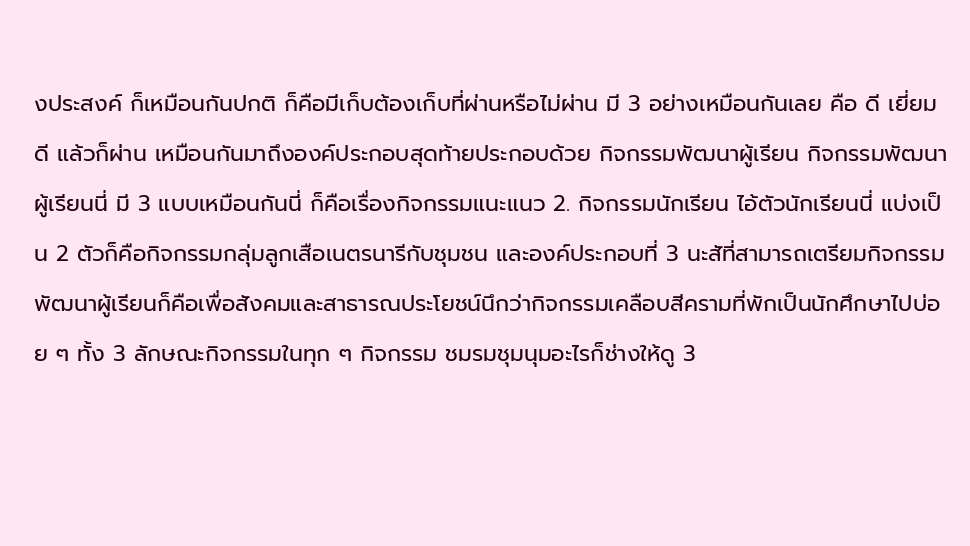งประสงค์ ก็เหมือนกันปกติ ก็คือมีเก็บต้องเก็บที่ผ่านหรือไม่ผ่าน มี 3 อย่างเหมือนกันเลย คือ ดี เยี่ยมดี แล้วก็ผ่าน เหมือนกันมาถึงองค์ประกอบสุดท้ายประกอบด้วย กิจกรรมพัฒนาผู้เรียน กิจกรรมพัฒนาผู้เรียนนี่ มี 3 แบบเหมือนกันนี่ ก็คือเรื่องกิจกรรมแนะแนว 2. กิจกรรมนักเรียน ไอ้ตัวนักเรียนนี่ แบ่งเป็น 2 ตัวก็คือกิจกรรมกลุ่มลูกเสือเนตรนารีกับชุมชน และองค์ประกอบที่ 3 นะสัที่สามารถเตรียมกิจกรรมพัฒนาผู้เรียนก็คือเพื่อสังคมและสาธารณประโยชน์นึกว่ากิจกรรมเคลือบสีครามที่พักเป็นนักศึกษาไปบ่อย ๆ ทั้ง 3 ลักษณะกิจกรรมในทุก ๆ กิจกรรม ชมรมชุมนุมอะไรก็ช่างให้ดู 3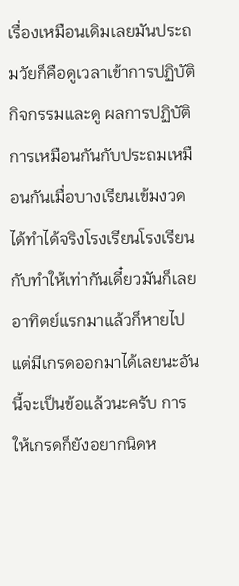เรื่องเหมือนเดิมเลยมันประถมวัยก็คือดูเวลาเข้าการปฏิบัติกิจกรรมและดู ผลการปฏิบัติการเหมือนกันกับประถมเหมือนกันเมื่อบางเรียนเข้มงวดได้ทำได้จริงโรงเรียนโรงเรียนกับทำให้เท่ากันเดี๋ยวมันก็เลยอาทิตย์แรกมาแล้วก็หายไปแต่มีเกรดออกมาได้เลยนะอันนี้จะเป็นข้อแล้วนะครับ การให้เกรดก็ยังอยากนิดห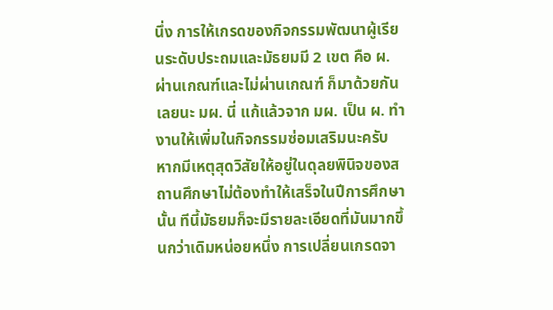นึ่ง การให้เกรดของกิจกรรมพัฒนาผู้เรียนระดับประถมและมัธยมมี 2 เขต คือ ผ. ผ่านเกณฑ์และไม่ผ่านเกณฑ์ ก็มาด้วยกันเลยนะ มผ. นี่ แก้แล้วจาก มผ. เป็น ผ. ทำงานให้เพิ่มในกิจกรรมซ่อมเสริมนะครับ หากมีเหตุสุดวิสัยให้อยู่ในดุลยพินิจของสถานศึกษาไม่ต้องทำให้เสร็จในปีการศึกษานั้น ทีนี้มัธยมก็จะมีรายละเอียดที่มันมากขึ้นกว่าเดิมหน่อยหนึ่ง การเปลี่ยนเกรดจา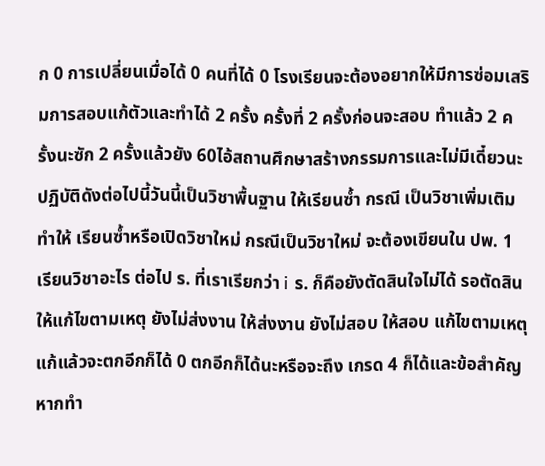ก 0 การเปลี่ยนเมื่อได้ 0 คนที่ได้ 0 โรงเรียนจะต้องอยากให้มีการซ่อมเสริมการสอบแก้ตัวและทำได้ 2 ครั้ง ครั้งที่ 2 ครั้งก่อนจะสอบ ทำแล้ว 2 ครั้งนะซัก 2 ครั้งแล้วยัง 60ไอ้สถานศึกษาสร้างกรรมการและไม่มีเดี๋ยวนะปฏิบัติดังต่อไปนี้วันนี้เป็นวิชาพื้นฐาน ให้เรียนซ้ำ กรณี เป็นวิชาเพิ่มเติมทำให้ เรียนซ้ำหรือเปิดวิชาใหม่ กรณีเป็นวิชาใหม่ จะต้องเขียนใน ปพ. 1 เรียนวิชาอะไร ต่อไป ร. ที่เราเรียกว่า i ร. ก็คือยังตัดสินใจไม่ได้ รอตัดสิน ให้แก้ไขตามเหตุ ยังไม่ส่งงาน ให้ส่งงาน ยังไม่สอบ ให้สอบ แก้ไขตามเหตุ แก้แล้วจะตกอีกก็ได้ 0 ตกอีกก็ได้นะหรือจะถึง เกรด 4 ก็ได้และข้อสำคัญหากทำ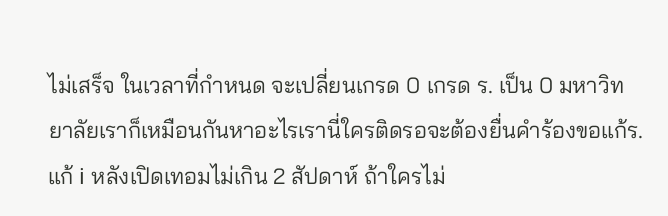ไม่เสร็จ ในเวลาที่กำหนด จะเปลี่ยนเกรด 0 เกรด ร. เป็น 0 มหาวิทยาลัยเราก็เหมือนกันหาอะไรเรานี่ใครติดรอจะต้องยื่นคำร้องขอแก้ร. แก้ i หลังเปิดเทอมไม่เกิน 2 สัปดาห์ ถ้าใครไม่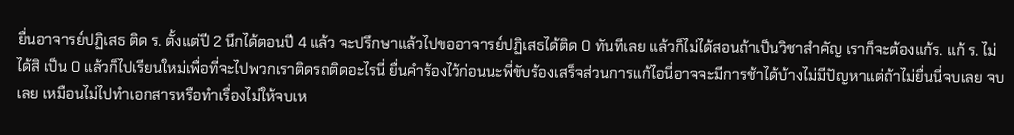ยื่นอาจารย์ปฏิเสธ ติด ร. ตั้งแต่ปี 2 นึกได้ตอนปี 4 แล้ว จะปรึกษาแล้วไปขออาจารย์ปฏิเสธได้ติด 0 ทันทีเลย แล้วก็ไม่ได้สอนถ้าเป็นวิชาสำคัญ เราก็จะต้องแก้ร. แก้ ร. ไม่ได้สิ เป็น 0 แล้วก็ไปเรียนใหม่เพื่อที่จะไปพวกเราติดรถติดอะไรนี่ ยื่นคำร้องไว้ก่อนนะพี่ขับร้องเสร็จส่วนการแก้ไอนี่อาจจะมีการช้าได้บ้างไม่มีปัญหาแต่ถ้าไม่ยื่นนี่จบเลย จบเลย เหมือนไม่ไปทำเอกสารหรือทำเรื่องไม่ให้จบเห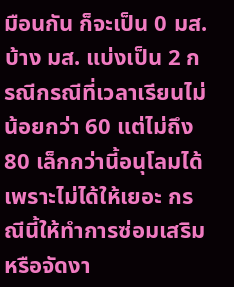มือนกัน ก็จะเป็น 0 มส. บ้าง มส. แบ่งเป็น 2 กรณีกรณีที่เวลาเรียนไม่น้อยกว่า 60 แต่ไม่ถึง 80 เล็กกว่านี้อนุโลมได้ เพราะไม่ได้ให้เยอะ กรณีนี้ให้ทำการซ่อมเสริมหรือจัดงา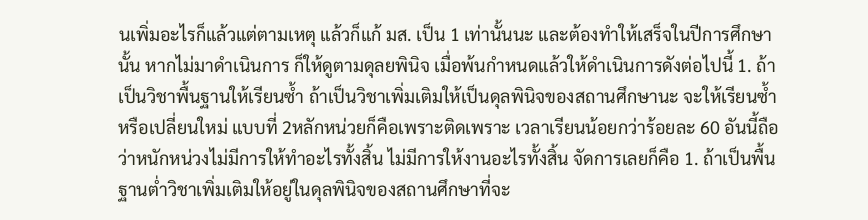นเพิ่มอะไรก็แล้วแต่ตามเหตุ แล้วก็แก้ มส. เป็น 1 เท่านั้นนะ และต้องทำให้เสร็จในปีการศึกษานั้น หากไม่มาดำเนินการ ก็ให้ดูตามดุลยพินิจ เมื่อพ้นกำหนดแล้วให้ดำเนินการดังต่อไปนี้ 1. ถ้าเป็นวิชาพื้นฐานให้เรียนซ้ำ ถ้าเป็นวิชาเพิ่มเติมให้เป็นดุลพินิจของสถานศึกษานะ จะให้เรียนซ้ำหรือเปลี่ยนใหม่ แบบที่ 2หลักหน่วยก็คือเพราะติดเพราะ เวลาเรียนน้อยกว่าร้อยละ 60 อันนี้ถือว่าหนักหน่วงไม่มีการให้ทำอะไรทั้งสิ้น ไม่มีการให้งานอะไรทั้งสิ้น จัดการเลยก็คือ 1. ถ้าเป็นพื้นฐานต่ำวิชาเพิ่มเติมให้อยู่ในดุลพินิจของสถานศึกษาที่จะ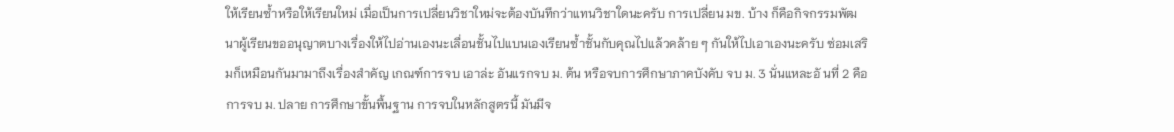ให้เรียนซ้ำหรือให้เรียนใหม่ เมื่อเป็นการเปลี่ยนวิชาใหม่จะต้องบันทึกว่าแทนวิชาใดนะครับ การเปลี่ยน มข. บ้าง ก็คือกิจกรรมพัฒนาผู้เรียนขออนุญาตบางเรื่องให้ไปอ่านเองนะเลื่อนชั้นไปแบนเองเรียนซ้ำชั้นกับคุณไปแล้วคล้าย ๆ กันให้ไปเอาเองนะครับ ซ่อมเสริมก็เหมือนกันมามาถึงเรื่องสำคัญ เกณฑ์การจบ เอาล่ะ อันแรกจบ ม. ต้น หรือจบการศึกษาภาคบังคับ จบ ม. 3 นั่นแหละอั นที่ 2 คือการจบ ม. ปลาย การศึกษาขั้นพื้นฐาน การจบในหลักสูตรนี้ มันมีจ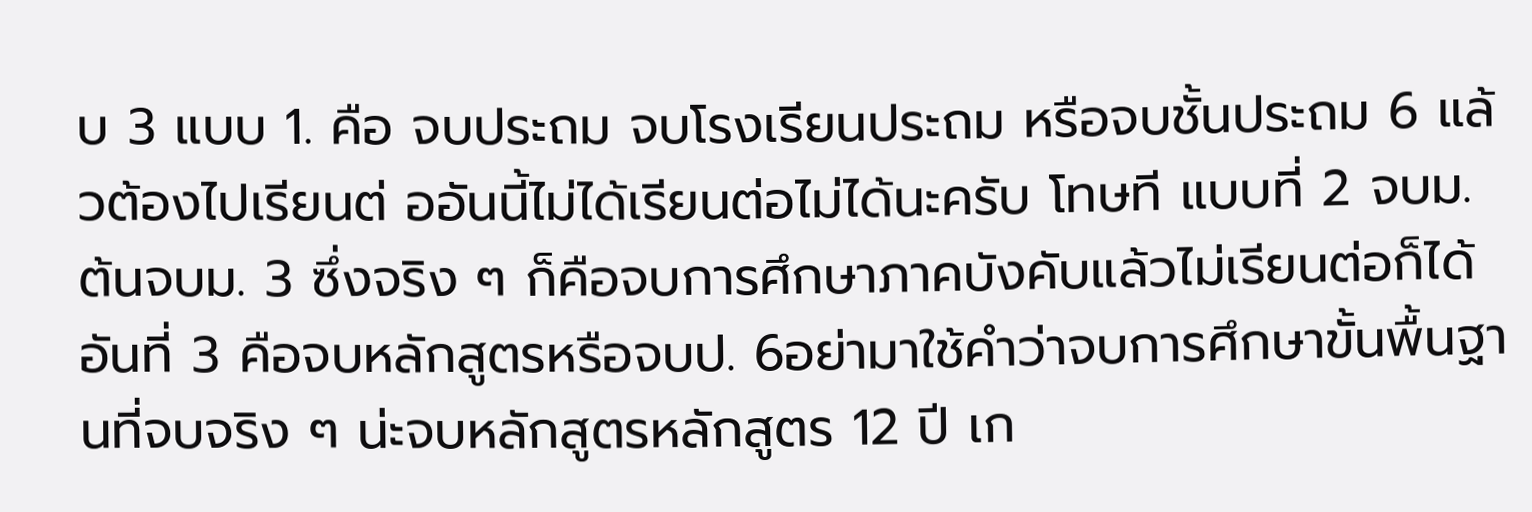บ 3 แบบ 1. คือ จบประถม จบโรงเรียนประถม หรือจบชั้นประถม 6 แล้วต้องไปเรียนต่ ออันนี้ไม่ได้เรียนต่อไม่ได้นะครับ โทษที แบบที่ 2 จบม. ต้นจบม. 3 ซึ่งจริง ๆ ก็คือจบการศึกษาภาคบังคับแล้วไม่เรียนต่อก็ได้อันที่ 3 คือจบหลักสูตรหรือจบป. 6อย่ามาใช้คำว่าจบการศึกษาขั้นพื้นฐานที่จบจริง ๆ น่ะจบหลักสูตรหลักสูตร 12 ปี เก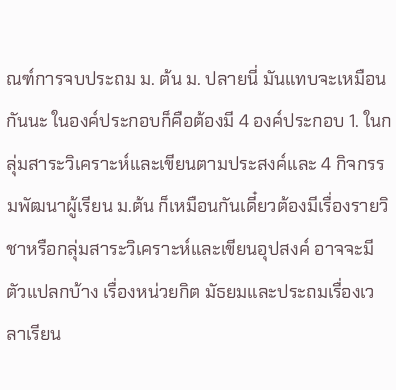ณฑ์การจบประถม ม. ต้น ม. ปลายนี่ มันแทบจะเหมือนกันนะ ในองค์ประกอบก็คือต้องมี 4 องค์ประกอบ 1. ในกลุ่มสาระวิเคราะห์และเขียนตามประสงค์และ 4 กิจกรรมพัฒนาผู้เรียน ม.ต้น ก็เหมือนกันเดี๋ยวต้องมีเรื่องรายวิชาหรือกลุ่มสาระวิเคราะห์และเขียนอุปสงค์ อาจจะมีตัวแปลกบ้าง เรื่องหน่วยกิต มัธยมและประถมเรื่องเวลาเรียน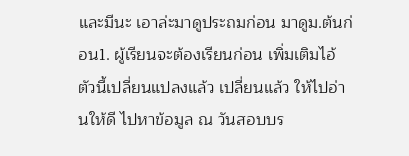และมีนะ เอาล่ะมาดูประถมก่อน มาดูม.ต้นก่อน1. ผู้เรียนจะต้องเรียนก่อน เพิ่มเติมไอ้ตัวนี้เปลี่ยนแปลงแล้ว เปลี่ยนแล้ว ให้ไปอ่านให้ดี ไปหาข้อมูล ณ วันสอบบร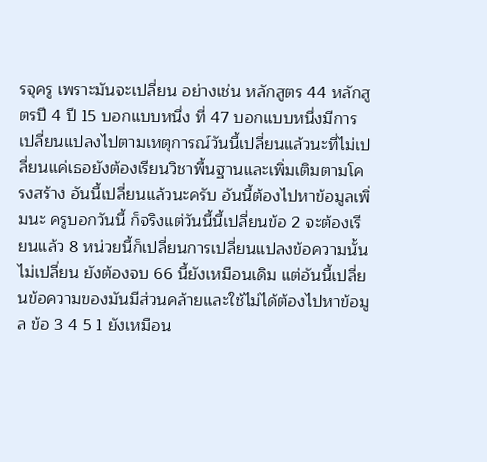รจุครู เพราะมันจะเปลี่ยน อย่างเช่น หลักสูตร 44 หลักสูตรปี 4 ปี 15 บอกแบบหนึ่ง ที่ 47 บอกแบบหนึ่งมีการเปลี่ยนแปลงไปตามเหตุการณ์วันนี้เปลี่ยนแล้วนะที่ไม่เปลี่ยนแค่เธอยังต้องเรียนวิชาพื้นฐานและเพิ่มเติมตามโครงสร้าง อันนี้เปลี่ยนแล้วนะครับ อันนี้ต้องไปหาข้อมูลเพิ่มนะ ครูบอกวันนี้ ก็จริงแต่วันนี้นี้เปลี่ยนข้อ 2 จะต้องเรียนแล้ว 8 หน่วยนี้ก็เปลี่ยนการเปลี่ยนแปลงข้อความนั้นไม่เปลี่ยน ยังต้องจบ 66 นี้ยังเหมือนเดิม แต่อันนี้เปลี่ยนข้อความของมันมีส่วนคล้ายและใช้ไม่ได้ต้องไปหาข้อมูล ข้อ 3 4 5 1 ยังเหมือน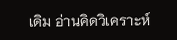เดิม อ่านคิดวิเคราะห์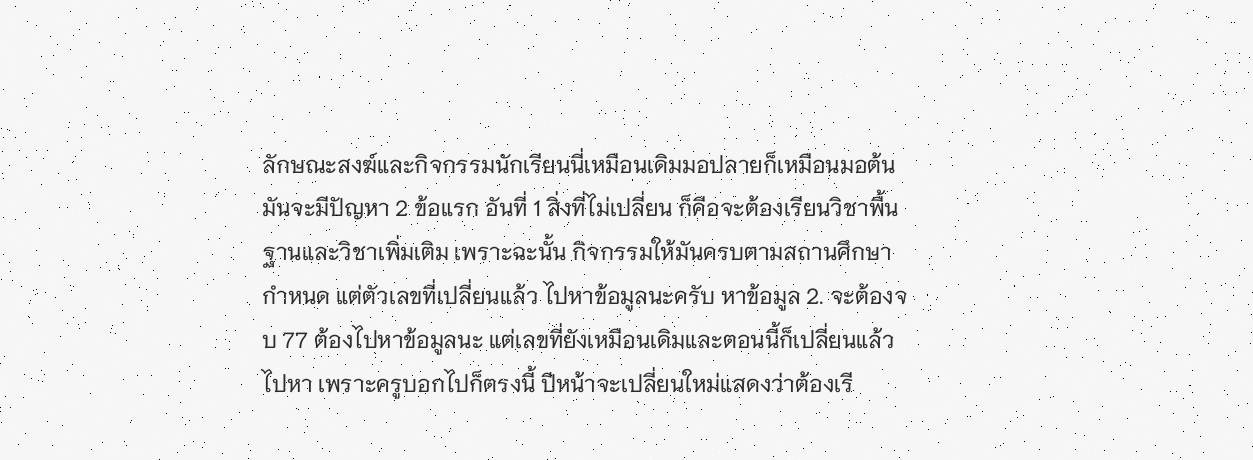ลักษณะสงฆ์และกิจกรรมนักเรียนนี่เหมือนเดิมมอปลายก็เหมือนมอต้นมันจะมีปัญหา 2 ข้อแรก อันที่ 1 สิ่งที่ไม่เปลี่ยน ก็คือจะต้องเรียนวิชาพื้นฐานและวิชาเพิ่มเติม เพราะฉะนั้น กิจกรรมให้มันครบตามสถานศึกษากำหนด แต่ตัวเลขที่เปลี่ยนแล้ว ไปหาข้อมูลนะครับ หาข้อมูล 2. จะต้องจบ 77 ต้องไปหาข้อมูลนะ แต่เลขที่ยังเหมือนเดิมและตอนนี้ก็เปลี่ยนแล้ว ไปหา เพราะครูบอกไปก็ตรงนี้ ปีหน้าจะเปลี่ยนใหม่แสดงว่าต้องเรี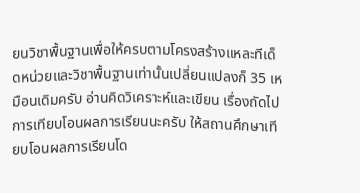ยนวิชาพื้นฐานเพื่อให้ครบตามโครงสร้างแหละทีเด็ดหน่วยและวิชาพื้นฐานเท่านั้นเปลี่ยนแปลงก็ 35 เหมือนเดิมครับ อ่านคิดวิเคราะห์และเขียน เรื่องถัดไปการเทียบโอนผลการเรียนนะครับ ให้สถานศึกษาเทียบโอนผลการเรียนโด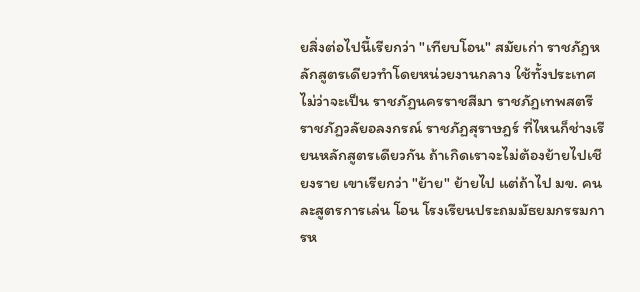ยสิ่งต่อไปนี้เรียกว่า "เทียบโอน" สมัยเก่า ราชภัฏหลักสูตรเดียวทำโดยหน่วยงานกลาง ใช้ทั้งประเทศ ไม่ว่าจะเป็น ราชภัฏนครราชสีมา ราชภัฏเทพสตรี ราชภัฏวลัยอลงกรณ์ ราชภัฏสุราษฎร์ ที่ไหนก็ช่างเรียนหลักสูตรเดียวกัน ถ้าเกิดเราจะไม่ต้องย้ายไปเชียงราย เขาเรียกว่า "ย้าย" ย้ายไป แต่ถ้าไป มข. คนละสูตรการเล่น โอน โรงเรียนประถมมัธยมกรรมการห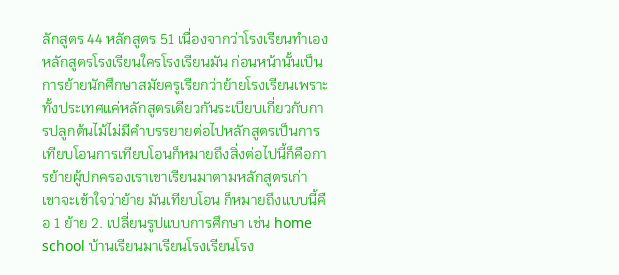ลักสูตร 44 หลักสูตร 51 เนื่องจากว่าโรงเรียนทำเอง หลักสูตรโรงเรียนใครโรงเรียนมัน ก่อนหน้านั้นเป็นการย้ายนักศึกษาสมัยครูเรียกว่าย้ายโรงเรียนเพราะทั้งประเทศแค่หลักสูตรเดียวกันระเบียบเกี่ยวกับการปลูกต้นไม้ไม่มีคำบรรยายต่อไปหลักสูตรเป็นการเทียบโอนการเทียบโอนก็หมายถึงสิ่งต่อไปนี้ก็คือการย้ายผู้ปกครองเราเขาเรียนมาตามหลักสูตรเก่า เขาจะเข้าใจว่าย้าย มันเทียบโอน ก็หมายถึงแบบนี้คือ 1 ย้าย 2. เปลี่ยนรูปแบบการศึกษา เช่น home school บ้านเรียนมาเรียนโรงเรียนโรง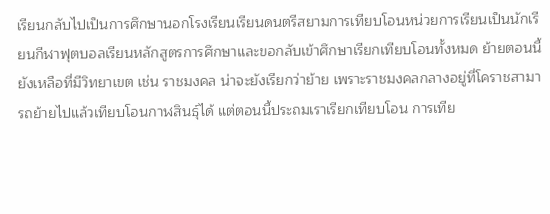เรียนกลับไปเป็นการศึกษานอกโรงเรียนเรียนดนตรีสยามการเทียบโอนหน่วยการเรียนเป็นนักเรียนกีฬาฟุตบอลเรียนหลักสูตรการศึกษาและขอกลับเข้าศึกษาเรียกเทียบโอนทั้งหมด ย้ายตอนนี้ยังเหลือที่มีวิทยาเขต เช่น ราชมงคล น่าจะยังเรียกว่าย้าย เพราะราชมงคลกลางอยู่ที่โคราชสามารถย้ายไปแล้วเทียบโอนกาฬสินธุ์ได้ แต่ตอนนี้ประถมเราเรียกเทียบโอน การเทีย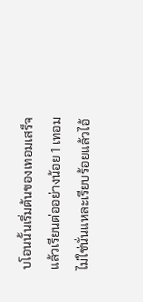บโอนนั้นเริ่มต้นของเทอมเสร็จแล้วเรียนต่ออย่างน้อย 1 เทอมไม่ใช่นั่นแหละเรียบร้อยแล้วไอ้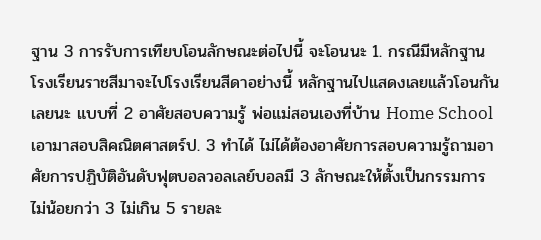ฐาน 3 การรับการเทียบโอนลักษณะต่อไปนี้ จะโอนนะ 1. กรณีมีหลักฐาน โรงเรียนราชสีมาจะไปโรงเรียนสีดาอย่างนี้ หลักฐานไปแสดงเลยแล้วโอนกันเลยนะ แบบที่ 2 อาศัยสอบความรู้ พ่อแม่สอนเองที่บ้าน Home School เอามาสอบสิคณิตศาสตร์ป. 3 ทำได้ ไม่ได้ต้องอาศัยการสอบความรู้ถามอาศัยการปฏิบัติอันดับฟุตบอลวอลเลย์บอลมี 3 ลักษณะให้ตั้งเป็นกรรมการไม่น้อยกว่า 3 ไม่เกิน 5 รายละ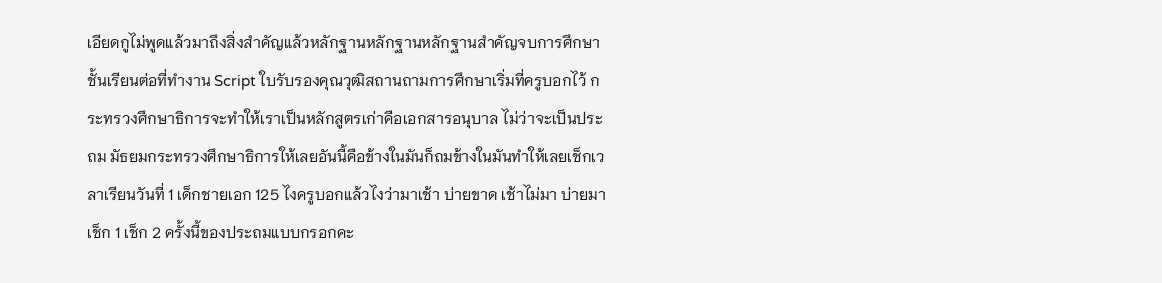เอียดกูไม่พูดแล้วมาถึงสิ่งสำคัญแล้วหลักฐานหลักฐานหลักฐานสำคัญจบการศึกษาชั้นเรียนต่อที่ทำงาน Script ใบรับรองคุณวุฒิสถานถามการศึกษาเริ่มที่ครูบอกไว้ กระทรวงศึกษาธิการจะทำให้เราเป็นหลักสูตรเก่าคือเอกสารอนุบาล ไม่ว่าจะเป็นประถม มัธยมกระทรวงศึกษาธิการให้เลยอันนี้คือข้างในมันก็ถมข้างในมันทำให้เลยเช็กเวลาเรียนวันที่ 1 เด็กชายเอก 125 ไงครูบอกแล้วไงว่ามาเช้า บ่ายขาด เช้าไม่มา บ่ายมา เช็ก 1 เช็ก 2 ครั้งนี้ของประถมแบบกรอกคะ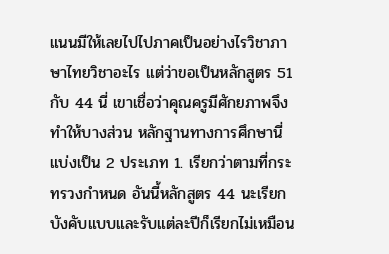แนนมีให้เลยไปไปภาคเป็นอย่างไรวิชาภาษาไทยวิชาอะไร แต่ว่าขอเป็นหลักสูตร 51 กับ 44 นี่ เขาเชื่อว่าคุณครูมีศักยภาพจึงทำให้บางส่วน หลักฐานทางการศึกษานี่แบ่งเป็น 2 ประเภท 1. เรียกว่าตามที่กระทรวงกำหนด อันนี้หลักสูตร 44 นะเรียกบังคับแบบและรับแต่ละปีก็เรียกไม่เหมือน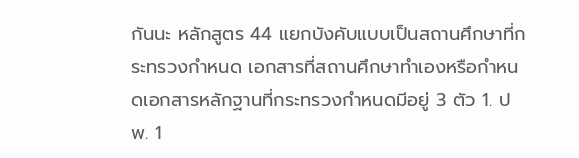กันนะ หลักสูตร 44 แยกบังคับแบบเป็นสถานศึกษาที่กระทรวงกำหนด เอกสารที่สถานศึกษาทำเองหรือกำหนดเอกสารหลักฐานที่กระทรวงกำหนดมีอยู่ 3 ตัว 1. ปพ. 1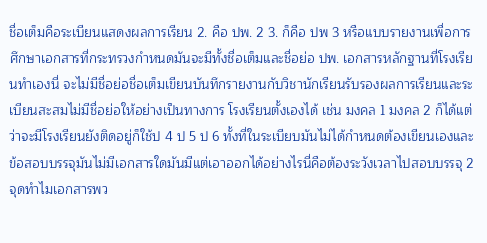ชื่อเต็มคือระเบียนแสดงผลการเรียน 2. คือ ปพ. 2 3. ก็คือ ปพ 3 หรือแบบรายงานเพื่อการศึกษาเอกสารที่กระทรวงกำหนดมันจะมีทั้งชื่อเต็มและชื่อย่อ ปพ. เอกสารหลักฐานที่โรงเรียนทำเองนี่ จะไม่มีชื่อย่อชื่อเต็มเขียนบันทึกรายงานกับวิชานักเรียนรับรองผลการเรียนและระเบียนสะสมไม่มีชื่อย่อให้อย่างเป็นทางการ โรงเรียนตั้งเองได้ เช่น มงคล 1 มงคล 2 ก็ได้แต่ว่าจะมีโรงเรียนยังติดอยู่ก็ใช้ป 4 ป 5 ป 6 ทั้งที่ในระเบียบมันไม่ได้กำหนดต้องเขียนเองและข้อสอบบรรจุมันไม่มีเอกสารใดมันมีแต่เอาออกได้อย่างไรนี่คือต้องระวังเวลาไปสอบบรรจุ 2 จุดทำไมเอกสารพว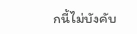กนี้ไม่บังคับ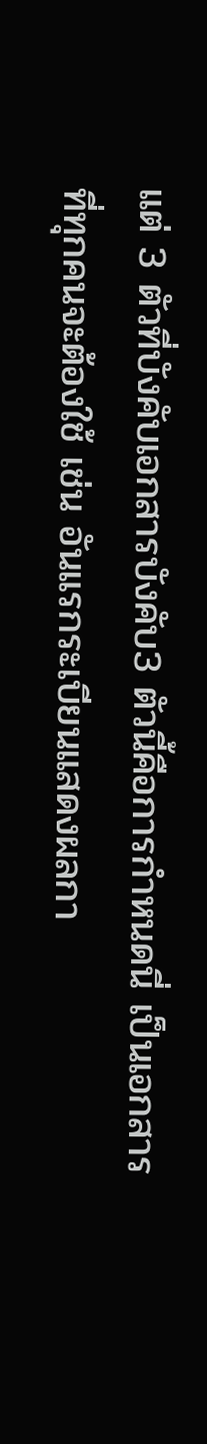แต่ 3 ตัวที่บังคับเอกสารบังคับ3 ตัวนี้คือการกำหนดนี่ เป็นเอกสารที่ทุกคนจะต้องใช้ เช่น อันแรกระเบียนแสดงผลกา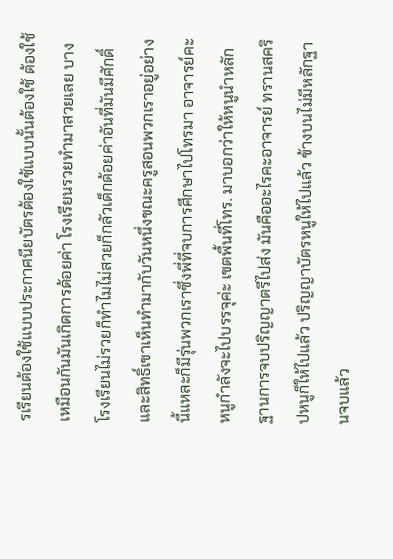รเรียนต้องใช้แบบประกาศนียบัตรต้องใช้แบบนั้นต้องใช้ ต้องใช้ เหมือนกันมันเกิดการด้อยค่า โรงเรียนรวยทำมาสวยเลย บางโรงเรียนไม่รวยก็ทำไมไม่สวยก็กลัวเด็กด้อยค่าอันที่มันมีศักดิ์และสิทธิ์เขาเห็นทำมากับวันหนึ่งขณะครูสอนพวกเราอยู่อย่างนี้แหละก็มีรุ่นพวกเราซึ่งพี่ที่จบการศึกษาไปโทรมา อาจารย์คะหนูกำลังจะไปบรรจุค่ะ เขตพื้นที่โทร. มาบอกว่าให้หนูนำหลักฐานการจบปริญญาตรีไปส่ง มันคืออะไรคะอาจารย์ ทรานสคริปหนูก็ให้ไปแล้ว ปริญญาบัตรหนูให้ไปแล้ว ข้างบนไม่มีหลักฐานจบแล้ว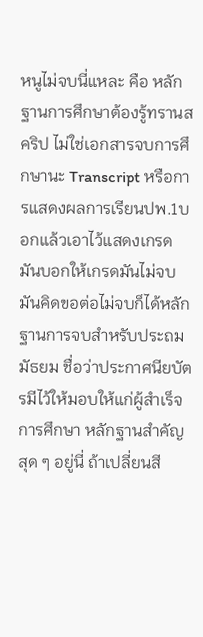หนูไม่จบนี่แหละ คือ หลักฐานการศึกษาต้องรู้ทรานสคริป ไม่ใช่เอกสารจบการศึกษานะ Transcript หรือการแสดงผลการเรียนปพ.1บอกแล้วเอาไว้แสดงเกรด มันบอกให้เกรดมันไม่จบมันคิดขอต่อไม่จบก็ได้หลักฐานการจบสำหรับประถม มัธยม ชื่อว่าประกาศนียบัตรมีไว้ให้มอบให้แก่ผู้สำเร็จการศึกษา หลักฐานสำคัญสุด ๆ อยู่นี่ ถ้าเปลี่ยนสี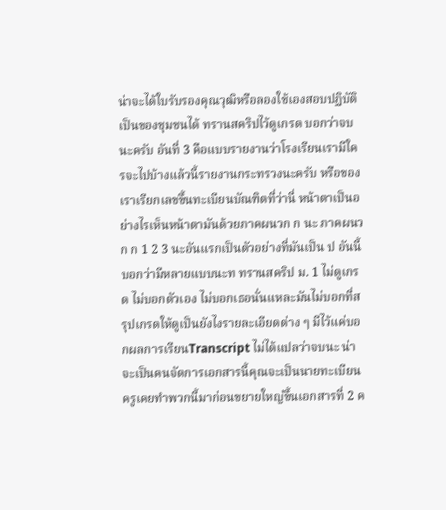น่าจะได้ใบรับรองคุณวุฒิหรือลองใช้เองสอบปฏิบัติเป็นของชุมชนได้ ทรานสคริปไว้ดูเกรด บอกว่าจบนะครับ อันที่ 3 คือแบบรายงานว่าโรงเรียนเรามีใครจะไปบ้างแล้วนี้รายงานกระทรวงนะครับ หรือของเราเรียกเลขขึ้นทะเบียนบัณฑิตที่ว่านี่ หน้าตาเป็นอย่างไรเห็นหน้าตามันด้วยภาคผนวก ก นะ ภาคผนวก ก 1 2 3 นะอันแรกเป็นตัวอย่างที่มันเป็น ป อันนี้บอกว่ามีหลายแบบนะท ทรานสคริป ม. 1 ไม่ดูเกรด ไม่บอกตัวเอง ไม่บอกเธอนั่นแหละมันไม่บอกที่สรุปเกรดให้ดูเป็นยังไงรายละเอียดต่าง ๆ มีไว้แค่บอกผลการเรียนTranscript ไม่ได้แปลว่าจบนะ น่าจะเป็นคนจัดการเอกสารนี้คุณจะเป็นนายทะเบียนครูเคยทำพวกนี้มาก่อนขยายใหญ่ขึ้นเอกสารที่ 2 ค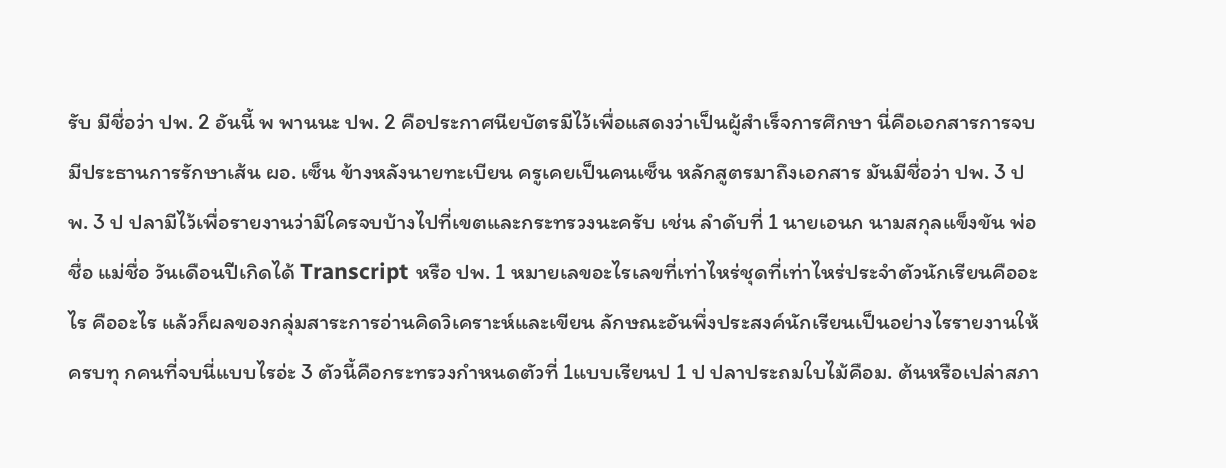รับ มีชื่อว่า ปพ. 2 อันนี้ พ พานนะ ปพ. 2 คือประกาศนียบัตรมีไว้เพื่อแสดงว่าเป็นผู้สำเร็จการศึกษา นี่คือเอกสารการจบมีประธานการรักษาเส้น ผอ. เซ็น ข้างหลังนายทะเบียน ครูเคยเป็นคนเซ็น หลักสูตรมาถึงเอกสาร มันมีชื่อว่า ปพ. 3 ปพ. 3 ป ปลามีไว้เพื่อรายงานว่ามีใครจบบ้างไปที่เขตและกระทรวงนะครับ เช่น ลำดับที่ 1 นายเอนก นามสกุลแข็งขัน พ่อชื่อ แม่ชื่อ วันเดือนปีเกิดได้ Transcript หรือ ปพ. 1 หมายเลขอะไรเลขที่เท่าไหร่ชุดที่เท่าไหร่ประจำตัวนักเรียนคืออะไร คืออะไร แล้วก็ผลของกลุ่มสาระการอ่านคิดวิเคราะห์และเขียน ลักษณะอันพึ่งประสงค์นักเรียนเป็นอย่างไรรายงานให้ครบทุ กคนที่จบนี่แบบไรอ่ะ 3 ตัวนี้คือกระทรวงกำหนดตัวที่ 1แบบเรียนป 1 ป ปลาประถมใบไม้คือม. ต้นหรือเปล่าสภา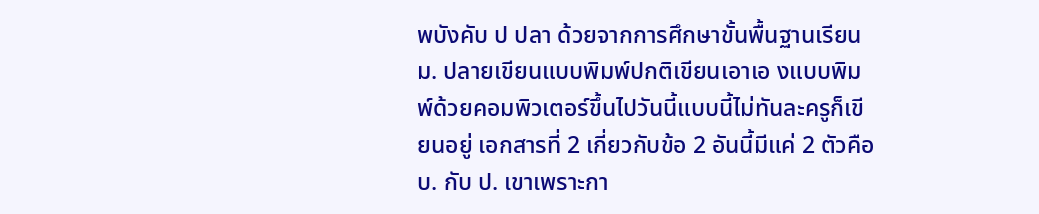พบังคับ ป ปลา ด้วยจากการศึกษาขั้นพื้นฐานเรียนม. ปลายเขียนแบบพิมพ์ปกติเขียนเอาเอ งแบบพิมพ์ด้วยคอมพิวเตอร์ขึ้นไปวันนี้แบบนี้ไม่ทันละครูก็เขียนอยู่ เอกสารที่ 2 เกี่ยวกับข้อ 2 อันนี้มีแค่ 2 ตัวคือ บ. กับ ป. เขาเพราะกา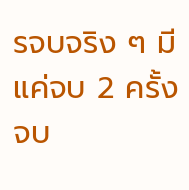รจบจริง ๆ มีแค่จบ 2 ครั้งจบ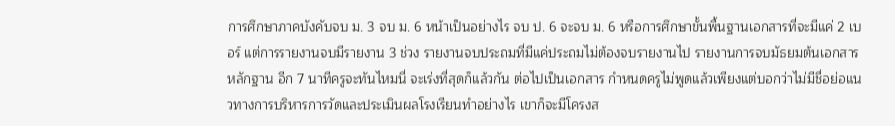การศึกษาภาคบังคับจบ ม. 3 จบ ม. 6 หน้าเป็นอย่างไร จบ ป. 6 จะจบ ม. 6 หรือการศึกษาขั้นพื้นฐานเอกสารที่จะมีแค่ 2 เบอร์ แต่การรายงานจบมีรายงาน 3 ช่วง รายงานจบประถมที่มีแค่ประถมไม่ต้องจบรายงานไป รายงานการจบมัธยมต้นเอกสารหลักฐาน อีก 7 นาทีครูจะทันไหมนี่ จะเร่งที่สุดก็แล้วกัน ต่อไปเป็นเอกสาร กำหนดครูไม่พูดแล้วเพียงแต่บอกว่าไม่มีชื่อย่อแนวทางการบริหารการวัดและประเมินผลโรงเรียนทำอย่างไร เขาก็จะมีโครงส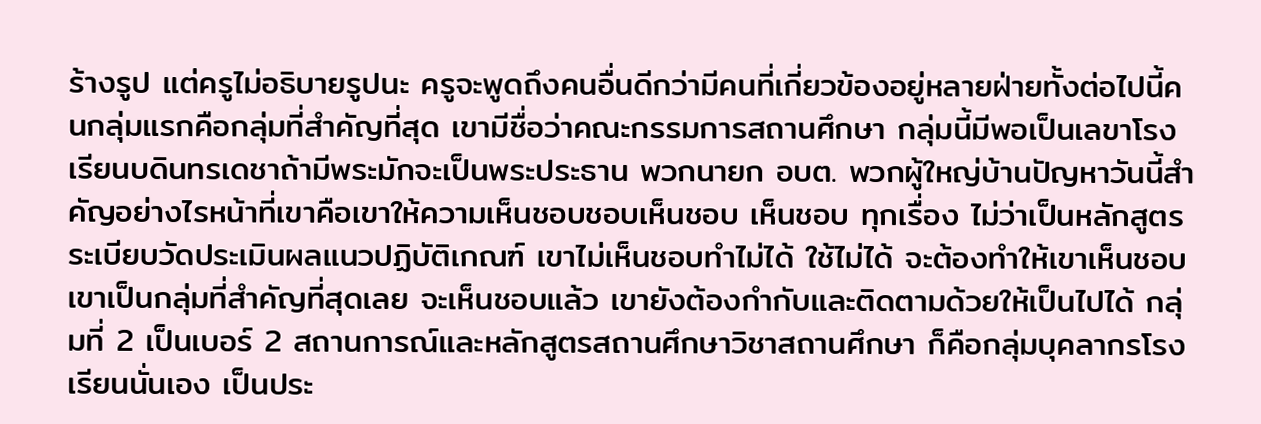ร้างรูป แต่ครูไม่อธิบายรูปนะ ครูจะพูดถึงคนอื่นดีกว่ามีคนที่เกี่ยวข้องอยู่หลายฝ่ายทั้งต่อไปนี้คนกลุ่มแรกคือกลุ่มที่สำคัญที่สุด เขามีชื่อว่าคณะกรรมการสถานศึกษา กลุ่มนี้มีพอเป็นเลขาโรงเรียนบดินทรเดชาถ้ามีพระมักจะเป็นพระประธาน พวกนายก อบต. พวกผู้ใหญ่บ้านปัญหาวันนี้สำคัญอย่างไรหน้าที่เขาคือเขาให้ความเห็นชอบชอบเห็นชอบ เห็นชอบ ทุกเรื่อง ไม่ว่าเป็นหลักสูตรระเบียบวัดประเมินผลแนวปฏิบัติเกณฑ์ เขาไม่เห็นชอบทำไม่ได้ ใช้ไม่ได้ จะต้องทำให้เขาเห็นชอบ เขาเป็นกลุ่มที่สำคัญที่สุดเลย จะเห็นชอบแล้ว เขายังต้องกำกับและติดตามด้วยให้เป็นไปได้ กลุ่มที่ 2 เป็นเบอร์ 2 สถานการณ์และหลักสูตรสถานศึกษาวิชาสถานศึกษา ก็คือกลุ่มบุคลากรโรงเรียนนั่นเอง เป็นประ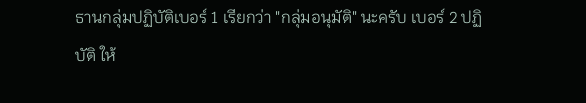ธานกลุ่มปฏิบัติเบอร์ 1 เรียกว่า "กลุ่มอนุมัติ" นะครับ เบอร์ 2 ปฏิบัติ ให้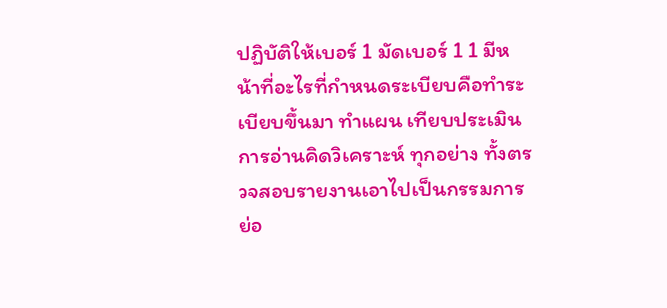ปฏิบัติให้เบอร์ 1 มัดเบอร์ 1 1 มีหน้าที่อะไรที่กำหนดระเบียบคือทำระเบียบขึ้นมา ทำแผน เทียบประเมินการอ่านคิดวิเคราะห์ ทุกอย่าง ทั้งตรวจสอบรายงานเอาไปเป็นกรรมการย่อ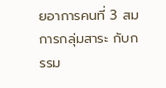ยอาการคนที่ 3 สมการกลุ่มสาระ กับกรรม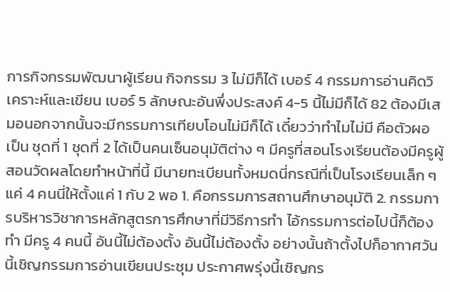การกิจกรรมพัฒนาผู้เรียน กิจกรรม 3 ไม่มีก็ได้ เบอร์ 4 กรรมการอ่านคิดวิเคราะห์และเขียน เบอร์ 5 ลักษณะอันพึ่งประสงค์ 4-5 นี้ไม่มีก็ได้ 82 ต้องมีเสมอนอกจากนั้นจะมีกรรมการเทียบโอนไม่มีก็ได้ เดี๋ยวว่าทำไมไม่มี คือตัวผอ เป็น ชุดที่ 1 ชุดที่ 2 ได้เป็นคนเซ็นอนุมัติต่าง ๆ มีครูที่สอนโรงเรียนต้องมีครูผู้สอนวัดผลโดยทำหน้าที่นี้ มีนายทะเบียนทั้งหมดนี่กรณีที่เป็นโรงเรียนเล็ก ๆ แค่ 4 คนนี่ให้ตั้งแค่ 1 กับ 2 พอ 1. คือกรรมการสถานศึกษาอนุมัติ 2. กรรมการบริหารวิชาการหลักสูตรการศึกษาที่มีวิธีการทำ ไอ้กรรมการต่อไปนี้ก็ต้องทำ มีครู 4 คนนี้ อันนี้ไม่ต้องตั้ง อันนี้ไม่ต้องตั้ง อย่างนั้นถ้าตั้งไปก็อากาศวันนี้เชิญกรรมการอ่านเขียนประชุม ประกาศพรุ่งนี้เชิญกร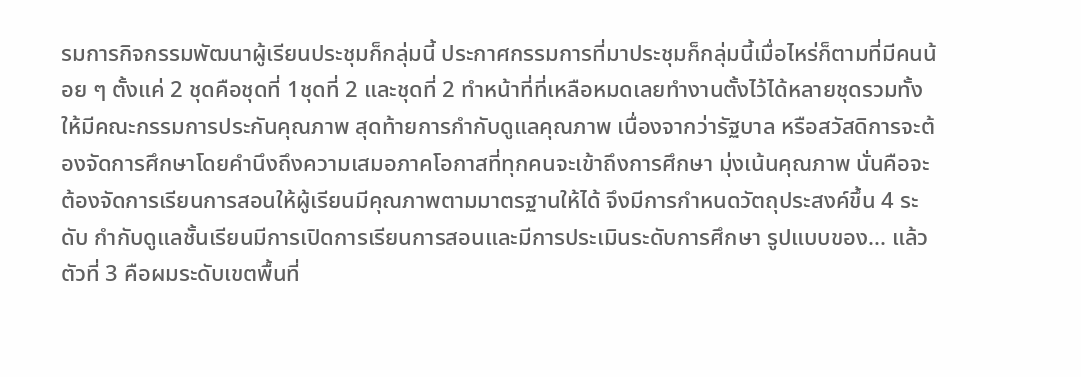รมการกิจกรรมพัฒนาผู้เรียนประชุมก็กลุ่มนี้ ประกาศกรรมการที่มาประชุมก็กลุ่มนี้เมื่อไหร่ก็ตามที่มีคนน้อย ๆ ตั้งแค่ 2 ชุดคือชุดที่ 1ชุดที่ 2 และชุดที่ 2 ทำหน้าที่ที่เหลือหมดเลยทำงานตั้งไว้ได้หลายชุดรวมทั้งให้มีคณะกรรมการประกันคุณภาพ สุดท้ายการกำกับดูแลคุณภาพ เนื่องจากว่ารัฐบาล หรือสวัสดิการจะต้องจัดการศึกษาโดยคำนึงถึงความเสมอภาคโอกาสที่ทุกคนจะเข้าถึงการศึกษา มุ่งเน้นคุณภาพ นั่นคือจะต้องจัดการเรียนการสอนให้ผู้เรียนมีคุณภาพตามมาตรฐานให้ได้ จึงมีการกำหนดวัตถุประสงค์ขึ้น 4 ระดับ กำกับดูแลชั้นเรียนมีการเปิดการเรียนการสอนและมีการประเมินระดับการศึกษา รูปแบบของ... แล้วตัวที่ 3 คือผมระดับเขตพื้นที่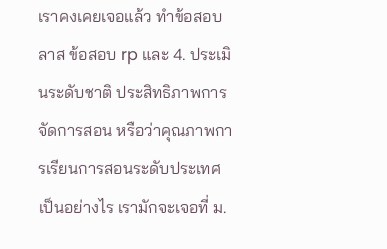เราคงเคยเจอแล้ว ทำข้อสอบลาส ข้อสอบ rp และ 4. ประเมินระดับชาติ ประสิทธิภาพการจัดการสอน หรือว่าคุณภาพการเรียนการสอนระดับประเทศเป็นอย่างไร เรามักจะเจอที่ ม.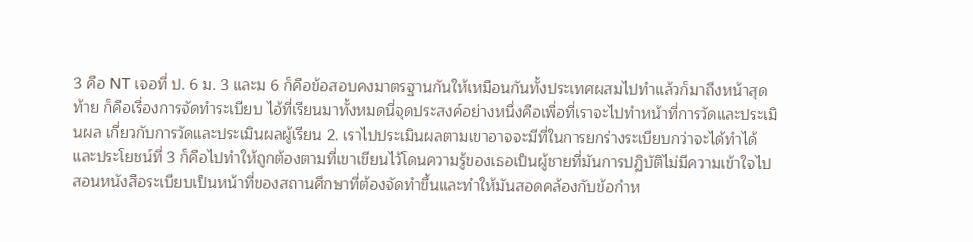3 คือ NT เจอที่ ป. 6 ม. 3 และม 6 ก็คือข้อสอบคงมาตรฐานกันให้เหมือนกันทั้งประเทศผสมไปทำแล้วก็มาถึงหน้าสุดท้าย ก็คือเรื่องการจัดทำระเบียบ ไอ้ที่เรียนมาทั้งหมดนี่จุดประสงค์อย่างหนึ่งคือเพื่อที่เราจะไปทำหน้าที่การวัดและประเมินผล เกี่ยวกับการวัดและประเมินผลผู้เรียน 2. เราไปประเมินผลตามเขาอาจจะมีที่ในการยกร่างระเบียบกว่าจะได้ทำได้ และประโยชน์ที่ 3 ก็คือไปทำให้ถูกต้องตามที่เขาเขียนไว้โดนความรู้ของเธอเป็นผู้ชายที่มันการปฏิบัติไม่มีความเข้าใจไปสอนหนังสือระเบียบเป็นหน้าที่ของสถานศึกษาที่ต้องจัดทำขึ้นและทำให้มันสอดคล้องกับข้อกำห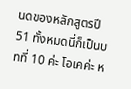นดของหลักสูตรปี 51 ทั้งหมดนี่ก็เป็นบทที่ 10 ค่ะ โอเคค่ะ ห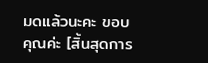มดแล้วนะคะ ขอบคุณค่ะ [สิ้นสุดการ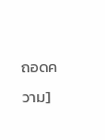ถอดความ]